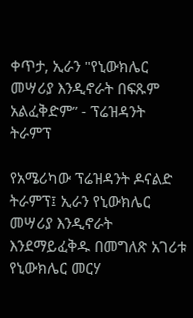ቀጥታ, ኢራን "የኒውክሌር መሣሪያ እንዲኖራት በፍጹም አልፈቅድም” - ፕሬዝዳንት ትራምፕ

የአሜሪካው ፕሬዝዳንት ዶናልድ ትራምፕ፤ ኢራን የኒውክሌር መሣሪያ እንዲኖራት እንደማይፈቅዱ በመግለጽ አገሪቱ የኒውክሌር መርሃ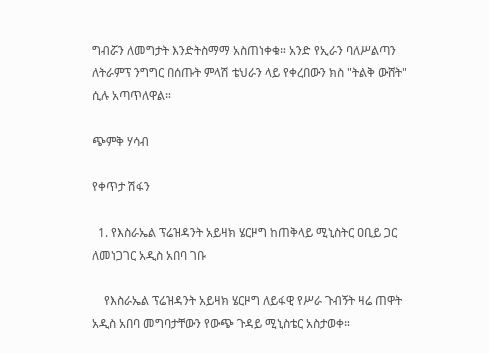ግብሯን ለመግታት እንድትስማማ አስጠነቀቁ። አንድ የኢራን ባለሥልጣን ለትራምፕ ንግግር በሰጡት ምላሽ ቴህራን ላይ የቀረበውን ክስ "ትልቅ ውሸት" ሲሉ አጣጥለዋል።

ጭምቅ ሃሳብ

የቀጥታ ሽፋን

  1. የእስራኤል ፕሬዝዳንት አይዛክ ሄርዞግ ከጠቅላይ ሚኒስትር ዐቢይ ጋር ለመነጋገር አዲስ አበባ ገቡ

    የእስራኤል ፕሬዝዳንት አይዛክ ሄርዞግ ለይፋዊ የሥራ ጉብኝት ዛሬ ጠዋት አዲስ አበባ መግባታቸውን የውጭ ጉዳይ ሚኒስቴር አስታወቀ።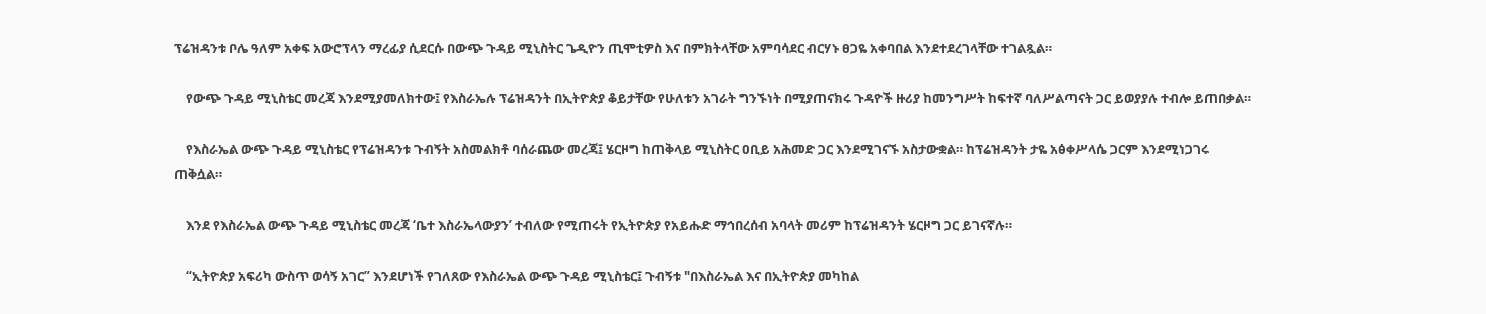ፕሬዝዳንቱ ቦሌ ዓለም አቀፍ አውሮፕላን ማረፊያ ሲደርሱ በውጭ ጉዳይ ሚኒስትር ጌዲዮን ጢሞቲዎስ እና በምክትላቸው አምባሳደር ብርሃኑ ፀጋዬ አቀባበል እንደተደረገላቸው ተገልጿል።

    የውጭ ጉዳይ ሚኒስቴር መረጃ እንደሚያመለክተው፤ የእስራኤሉ ፕሬዝዳንት በኢትዮጵያ ቆይታቸው የሁለቱን አገራት ግንኙነት በሚያጠናክሩ ጉዳዮች ዙሪያ ከመንግሥት ከፍተኛ ባለሥልጣናት ጋር ይወያያሉ ተብሎ ይጠበቃል።

    የእስራኤል ውጭ ጉዳይ ሚኒስቴር የፕሬዝዳንቱ ጉብኝት አስመልክቶ ባሰራጨው መረጃ፤ ሄርዞግ ከጠቅላይ ሚኒስትር ዐቢይ አሕመድ ጋር እንደሚገናኙ አስታውቋል። ከፕሬዝዳንት ታዬ አፅቀሥላሴ ጋርም እንደሚነጋገሩ ጠቅሷል።

    እንደ የእስራኤል ውጭ ጉዳይ ሚኒስቴር መረጃ ‘ቤተ እስራኤላውያን’ ተብለው የሚጠሩት የኢትዮጵያ የአይሑድ ማኅበረሰብ አባላት መሪም ከፕሬዝዳንት ሄርዞግ ጋር ይገናኛሉ።

    “ኢትዮጵያ አፍሪካ ውስጥ ወሳኝ አገር” እንደሆነች የገለጸው የእስራኤል ውጭ ጉዳይ ሚኒስቴር፤ ጉብኝቱ "በእስራኤል እና በኢትዮጵያ መካከል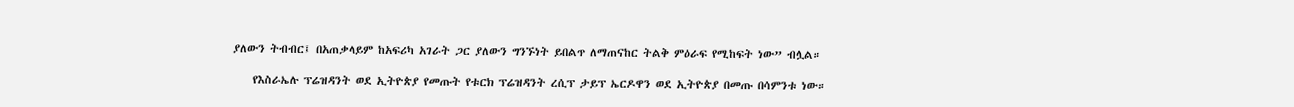ያለውን ትብብር፤ በአጠቃላይም ከአፍሪካ አገራት ጋር ያለውን ግንኙነት ይበልጥ ለማጠናከር ትልቅ ምዕራፍ የሚከፍት ነው” ብሏል።

    የእስራኤሉ ፕሬዝዳንት ወደ ኢትዮጵያ የመጡት የቱርክ ፕሬዝዳንት ረሲፕ ታይፕ ኤርዶዋን ወደ ኢትዮጵያ በመጡ በሳምንቱ ነው።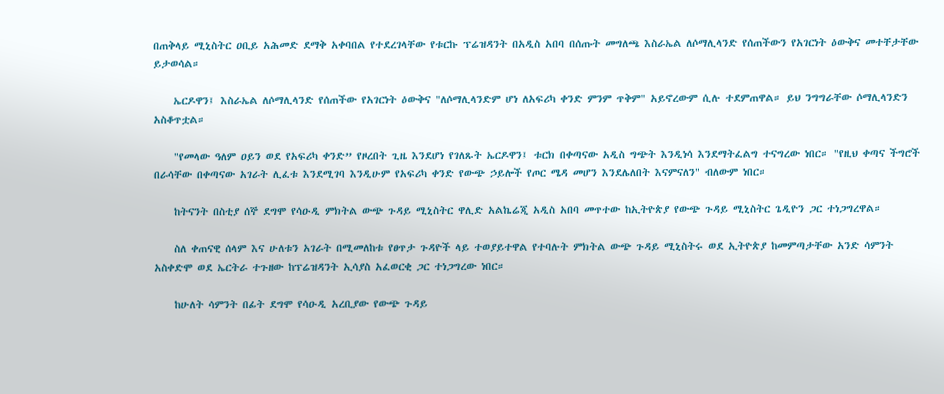በጠቅላይ ሚኒስትር ዐቢይ አሕመድ ደማቅ አቀባበል የተደረገላቸው የቱርኩ ፕሬዝዳንት በአዲስ አበባ በሰጡት መግለጫ እስራኤል ለሶማሊላንድ የሰጠችውን የአገርነት ዕውቅና መተቸታቸው ይታወሳል።

    ኤርዶዋን፤ እስራኤል ለሶማሊላንድ የሰጠችው የአገርነት ዕውቅና "ለሶማሊላንድም ሆነ ለአፍሪካ ቀንድ ምንም ጥቅም" አይኖረውም ሲሉ ተደምጠዋል። ይህ ንግግራቸው ሶማሊላንድን አስቆጥቷል።

    "የመላው ዓለም ዐይን ወደ የአፍሪካ ቀንድ” የዞረበት ጊዜ እንደሆነ የገለጹት ኤርዶዋን፤ ቱርክ በቀጣናው አዲስ ግጭት እንዲነሳ እንደማትፈልግ ተናግረው ነበር። "የዚህ ቀጣና ችግሮች በራሳቸው በቀጣናው አገራት ሊፈቱ እንደሚገባ እንዲሁም የአፍሪካ ቀንድ የውጭ ኃይሎች የጦር ሜዳ መሆን እንደሌለበት እናምናለን" ብለውም ነበር።

    ከትናንት በስቲያ ሰኞ ደግሞ የሳዑዲ ምክትል ውጭ ጉዳይ ሚኒስትር ዋሊድ አልኬሬጂ አዲስ አበባ መጥተው ከኢትዮጵያ የውጭ ጉዳይ ሚኒስትር ጌዲዮን ጋር ተነጋግረዋል።

    ስለ ቀጠናዊ ሰላም እና ሁለቱን አገራት በሚመለከቱ የፀጥታ ጉዳዮች ላይ ተወያይተዋል የተባሉት ምክትል ውጭ ጉዳይ ሚኒስትሩ ወደ ኢትዮጵያ ከመምጣታቸው አንድ ሳምንት አስቀድሞ ወደ ኤርትራ ተጉዘው ከፕሬዝዳንት ኢሳያስ አፈወርቂ ጋር ተነጋግረው ነበር።

    ከሁለት ሳምንት በፊት ደግሞ የሳዑዲ አረቢያው የውጭ ጉዳይ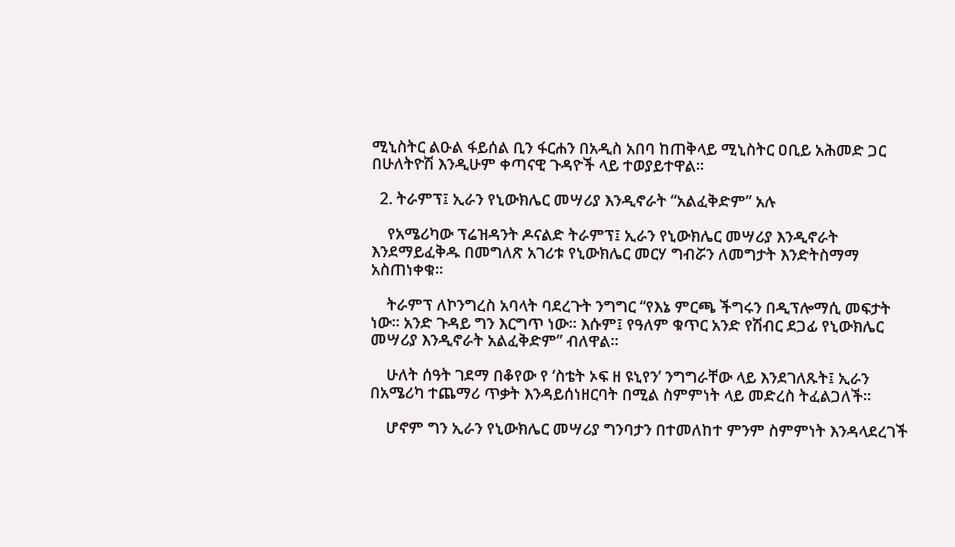ሚኒስትር ልዑል ፋይሰል ቢን ፋርሐን በአዲስ አበባ ከጠቅላይ ሚኒስትር ዐቢይ አሕመድ ጋር በሁለትዮሽ እንዲሁም ቀጣናዊ ጉዳዮች ላይ ተወያይተዋል።

  2. ትራምፕ፤ ኢራን የኒውክሌር መሣሪያ እንዲኖራት “አልፈቅድም” አሉ

    የአሜሪካው ፕሬዝዳንት ዶናልድ ትራምፕ፤ ኢራን የኒውክሌር መሣሪያ እንዲኖራት እንደማይፈቅዱ በመግለጽ አገሪቱ የኒውክሌር መርሃ ግብሯን ለመግታት እንድትስማማ አስጠነቀቁ።

    ትራምፕ ለኮንግረስ አባላት ባደረጉት ንግግር “የእኔ ምርጫ ችግሩን በዲፕሎማሲ መፍታት ነው። አንድ ጉዳይ ግን እርግጥ ነው። እሱም፤ የዓለም ቁጥር አንድ የሽብር ደጋፊ የኒውክሌር መሣሪያ እንዲኖራት አልፈቅድም” ብለዋል።

    ሁለት ሰዓት ገደማ በቆየው የ ‘ስቴት ኦፍ ዘ ዩኒየን’ ንግግራቸው ላይ እንደገለጹት፤ ኢራን በአሜሪካ ተጨማሪ ጥቃት እንዳይሰነዘርባት በሚል ስምምነት ላይ መድረስ ትፈልጋለች።

    ሆኖም ግን ኢራን የኒውክሌር መሣሪያ ግንባታን በተመለከተ ምንም ስምምነት እንዳላደረገች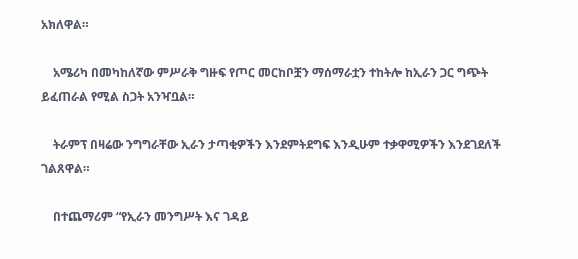አክለዋል።

    አሜሪካ በመካከለኛው ምሥራቅ ግዙፍ የጦር መርከቦቿን ማሰማራቷን ተከትሎ ከኢራን ጋር ግጭት ይፈጠራል የሚል ስጋት አንዣቧል።

    ትራምፕ በዛሬው ንግግራቸው ኢራን ታጣቂዎችን እንደምትደግፍ እንዲሁም ተቃዋሚዎችን እንደገደለች ገልጸዋል።

    በተጨማሪም “የኢራን መንግሥት እና ገዳይ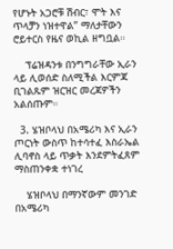የሆኑት አጋሮቹ ሽብር፣ ሞት እና ጥላቻን ነዝተዋል” ማለታቸውን ሮይተርስ የዜና ወኪል ዘግቧል።

    ፕሬዝዳንቱ በንግግራቸው ኢራን ላይ ሊወሰድ ስለሚችል እርምጃ ቢገልጹም ዝርዝር መረጃዎችን አልሰጡም።

  3. ሄዝቦላህ በአሜሪካ እና ኢራን ጦርነት ውስጥ ከተሳተፈ እስራኤል ሊባኖስ ላይ ጥቃት እንደምትፈጸም ማስጠንቀቋ ተነገረ

    ሄዝቦላህ በማንኛውም መንገድ በአሜሪካ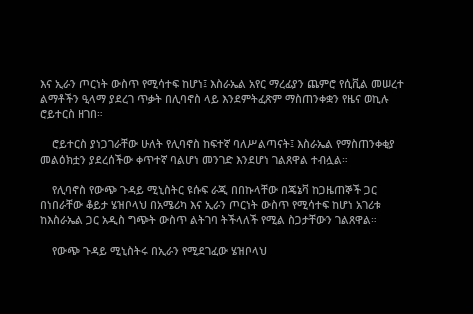እና ኢራን ጦርነት ውስጥ የሚሳተፍ ከሆነ፤ እስራኤል አየር ማረፊያን ጨምሮ የሲቪል መሠረተ ልማቶችን ዒላማ ያደረገ ጥቃት በሊባኖስ ላይ እንደምትፈጽም ማስጠንቀቋን የዜና ወኪሉ ሮይተርስ ዘገበ።

    ሮይተርስ ያነጋገራቸው ሁለት የሊባኖስ ከፍተኛ ባለሥልጣናት፤ እስራኤል የማስጠንቀቂያ መልዕክቷን ያደረሰችው ቀጥተኛ ባልሆነ መንገድ እንደሆነ ገልጸዋል ተብሏል።

    የሊባኖስ የውጭ ጉዳይ ሚኒስትር ዩሱፍ ራጂ በበኩላቸው በጄኔቫ ከጋዜጠኞች ጋር በነበራቸው ቆይታ ሄዝቦላህ በአሜሪካ እና ኢራን ጦርነት ውስጥ የሚሳተፍ ከሆነ አገሪቱ ከእስራኤል ጋር አዲስ ግጭት ውስጥ ልትገባ ትችላለች የሚል ስጋታቸውን ገልጸዋል።

    የውጭ ጉዳይ ሚኒስትሩ በኢራን የሚደገፈው ሄዝቦላህ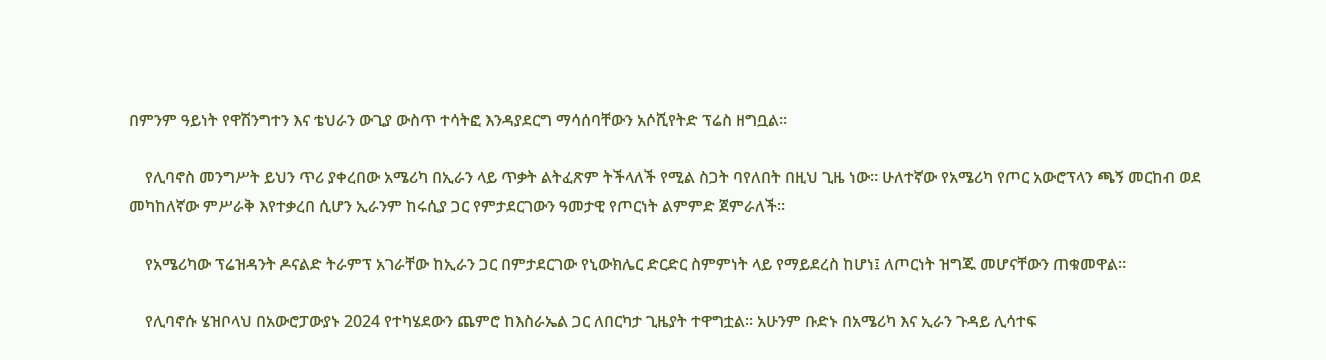በምንም ዓይነት የዋሽንግተን እና ቴህራን ውጊያ ውስጥ ተሳትፎ እንዳያደርግ ማሳሰባቸውን አሶሺየትድ ፕሬስ ዘግቧል።

    የሊባኖስ መንግሥት ይህን ጥሪ ያቀረበው አሜሪካ በኢራን ላይ ጥቃት ልትፈጽም ትችላለች የሚል ስጋት ባየለበት በዚህ ጊዜ ነው። ሁለተኛው የአሜሪካ የጦር አውሮፕላን ጫኝ መርከብ ወደ መካከለኛው ምሥራቅ እየተቃረበ ሲሆን ኢራንም ከሩሲያ ጋር የምታደርገውን ዓመታዊ የጦርነት ልምምድ ጀምራለች።

    የአሜሪካው ፕሬዝዳንት ዶናልድ ትራምፕ አገራቸው ከኢራን ጋር በምታደርገው የኒውክሌር ድርድር ስምምነት ላይ የማይደረስ ከሆነ፤ ለጦርነት ዝግጁ መሆናቸውን ጠቁመዋል።

    የሊባኖሱ ሄዝቦላህ በአውሮፓውያኑ 2024 የተካሄደውን ጨምሮ ከእስራኤል ጋር ለበርካታ ጊዜያት ተዋግቷል። አሁንም ቡድኑ በአሜሪካ እና ኢራን ጉዳይ ሊሳተፍ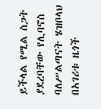ይችላል የሚል ስጋት ያደረባቸው የሊባኖስ ባለሥልጣናት ሄዝቦላህ በአገሪቱ ዜጎች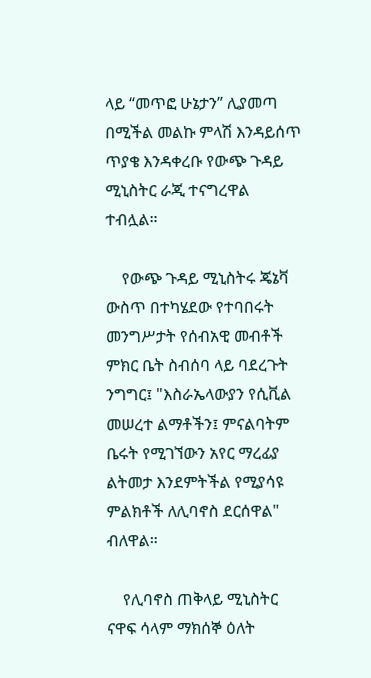ላይ “መጥፎ ሁኔታን” ሊያመጣ በሚችል መልኩ ምላሽ እንዳይሰጥ ጥያቄ እንዳቀረቡ የውጭ ጉዳይ ሚኒስትር ራጂ ተናግረዋል ተብሏል።

    የውጭ ጉዳይ ሚኒስትሩ ጄኔቫ ውስጥ በተካሄደው የተባበሩት መንግሥታት የሰብአዊ መብቶች ምክር ቤት ስብሰባ ላይ ባደረጉት ንግግር፤ "እስራኤላውያን የሲቪል መሠረተ ልማቶችን፤ ምናልባትም ቤሩት የሚገኘውን አየር ማረፊያ ልትመታ እንደምትችል የሚያሳዩ ምልክቶች ለሊባኖስ ደርሰዋል" ብለዋል።

    የሊባኖስ ጠቅላይ ሚኒስትር ናዋፍ ሳላም ማክሰኞ ዕለት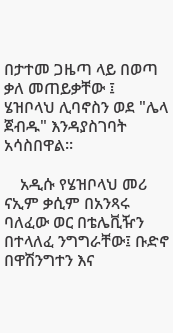በታተመ ጋዜጣ ላይ በወጣ ቃለ መጠይቃቸው ፤ ሄዝቦላህ ሊባኖስን ወደ "ሌላ ጀብዱ" እንዳያስገባት አሳስበዋል።

    አዲሱ የሄዝቦላህ መሪ ናኢም ቃሲም በአንጻሩ ባለፈው ወር በቴሌቪዥን በተላለፈ ንግግራቸው፤ ቡድኖ በዋሽንግተን እና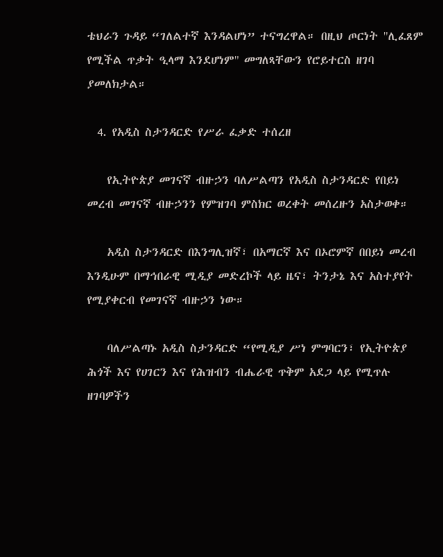ቴህራን ጉዳይ “ገለልተኛ እንዳልሆነ” ተናግረዋል። በዚህ ጦርነት "ሊፈጸም የሚችል ጥቃት ዒላማ እንደሆነም" መግለጻቸውን የሮይተርስ ዘገባ ያመለክታል።

  4. የአዲስ ስታንዳርድ የሥራ ፈቃድ ተሰረዘ

    የኢትዮጵያ መገናኛ ብዙኃን ባለሥልጣን የአዲስ ስታንዳርድ የበይነ መረብ መገናኛ ብዙኃንን የምዝገባ ምስክር ወረቀት መሰረዙን አስታወቀ።

    አዲስ ስታንዳርድ በእንግሊዝኛ፣ በአማርኛ እና በኦሮምኛ በበይነ መረብ እንዲሁም በማኅበራዊ ሚዲያ መድረኮች ላይ ዜና፣ ትንታኔ እና አስተያየት የሚያቀርብ የመገናኛ ብዙኃን ነው።

    ባለሥልጣኑ አዲስ ስታንዳርድ “የሚዲያ ሥነ ምግባርን፣ የኢትዮጵያ ሕጎች እና የሀገርን እና የሕዝብን ብሔራዊ ጥቅም አደጋ ላይ የሚጥሉ ዘገባዎችን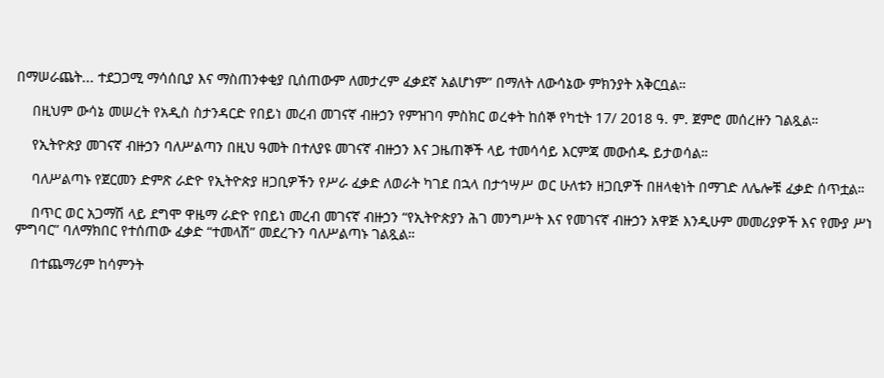በማሠራጨት... ተደጋጋሚ ማሳሰቢያ እና ማስጠንቀቂያ ቢሰጠውም ለመታረም ፈቃደኛ አልሆነም” በማለት ለውሳኔው ምክንያት አቅርቧል።

    በዚህም ውሳኔ መሠረት የአዲስ ስታንዳርድ የበይነ መረብ መገናኛ ብዙኃን የምዝገባ ምስክር ወረቀት ከሰኞ የካቲት 17/ 2018 ዓ. ም. ጀምሮ መሰረዙን ገልጿል።

    የኢትዮጵያ መገናኛ ብዙኃን ባለሥልጣን በዚህ ዓመት በተለያዩ መገናኛ ብዙኃን እና ጋዜጠኞች ላይ ተመሳሳይ እርምጃ መውሰዱ ይታወሳል።

    ባለሥልጣኑ የጀርመን ድምጽ ራድዮ የኢትዮጵያ ዘጋቢዎችን የሥራ ፈቃድ ለወራት ካገደ በኋላ በታኅሣሥ ወር ሁለቱን ዘጋቢዎች በዘላቂነት በማገድ ለሌሎቹ ፈቃድ ሰጥቷል።

    በጥር ወር አጋማሽ ላይ ደግሞ ዋዜማ ራድዮ የበይነ መረብ መገናኛ ብዙኃን “የኢትዮጵያን ሕገ መንግሥት እና የመገናኛ ብዙኃን አዋጅ እንዲሁም መመሪያዎች እና የሙያ ሥነ ምግባር” ባለማክበር የተሰጠው ፈቃድ “ተመላሽ” መደረጉን ባለሥልጣኑ ገልጿል።

    በተጨማሪም ከሳምንት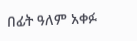በፊት ዓለም አቀፉ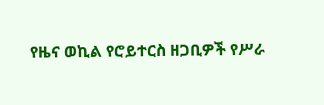የዜና ወኪል የሮይተርስ ዘጋቢዎች የሥራ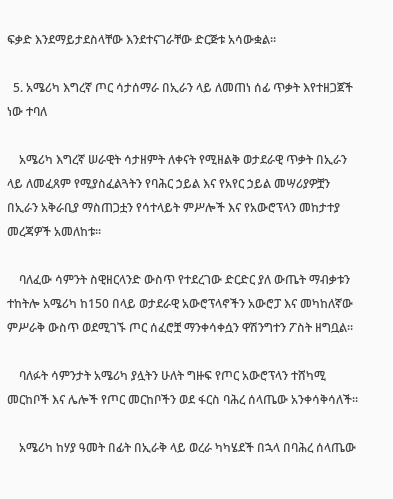ፍቃድ እንደማይታደስላቸው እንደተናገራቸው ድርጅቱ አሳውቋል።

  5. አሜሪካ እግረኛ ጦር ሳታሰማራ በኢራን ላይ ለመጠነ ሰፊ ጥቃት እየተዘጋጀች ነው ተባለ

    አሜሪካ እግረኛ ሠራዊት ሳታዘምት ለቀናት የሚዘልቅ ወታደራዊ ጥቃት በኢራን ላይ ለመፈጸም የሚያስፈልጓትን የባሕር ኃይል እና የአየር ኃይል መሣሪያዎቿን በኢራን አቅራቢያ ማስጠጋቷን የሳተላይት ምሥሎች እና የአውሮፕላን መከታተያ መረጃዎች አመለከቱ።

    ባለፈው ሳምንት ስዊዘርላንድ ውስጥ የተደረገው ድርድር ያለ ውጤት ማብቃቱን ተከትሎ አሜሪካ ከ150 በላይ ወታደራዊ አውሮፕላኖችን አውሮፓ እና መካከለኛው ምሥራቅ ውስጥ ወደሚገኙ ጦር ሰፈሮቿ ማንቀሳቀሷን ዋሽንግተን ፖስት ዘግቧል።

    ባለፉት ሳምንታት አሜሪካ ያሏትን ሁለት ግዙፍ የጦር አውሮፕላን ተሸካሚ መርከቦች እና ሌሎች የጦር መርከቦችን ወደ ፋርስ ባሕረ ሰላጤው አንቀሳቅሳለች።

    አሜሪካ ከሃያ ዓመት በፊት በኢራቅ ላይ ወረራ ካካሄደች በኋላ በባሕረ ሰላጤው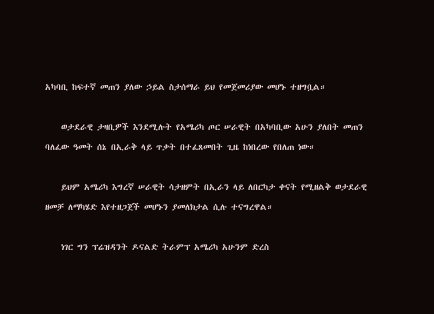አካባቢ ከፍተኛ መጠን ያለው ኃይል ስታሰማራ ይህ የመጀመሪያው መሆኑ ተዘግቧል።

    ወታደራዊ ታዛቢዎች እንደሚሉት የአሜሪካ ጦር ሠራዊት በአካባቢው አሁን ያለበት መጠን ባለፈው ዓመት ሰኔ በኢራቅ ላይ ጥቃት በተፈጸመበት ጊዜ ከነበረው የበለጠ ነው።

    ይህም አሜሪካ እግረኛ ሠራዊት ሳታዘምት በኢራን ላይ ለበርካታ ቀናት የሚዘልቅ ወታደራዊ ዘመቻ ለማካሄድ እየተዘጋጀች መሆኑን ያመለክታል ሲሉ ተናግረዋል።

    ነገር ግን ፕሬዝዳንት ዶናልድ ትራምፕ አሜሪካ አሁንም ድረስ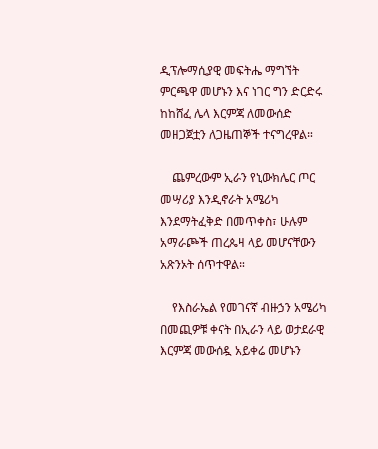ዲፕሎማሲያዊ መፍትሔ ማግኘት ምርጫዋ መሆኑን እና ነገር ግን ድርድሩ ከከሸፈ ሌላ እርምጃ ለመውሰድ መዘጋጀቷን ለጋዜጠኞች ተናግረዋል።

    ጨምረውም ኢራን የኒውክሌር ጦር መሣሪያ እንዲኖራት አሜሪካ እንደማትፈቅድ በመጥቀስ፣ ሁሉም አማራጮች ጠረጴዛ ላይ መሆናቸውን አጽንኦት ሰጥተዋል።

    የእስራኤል የመገናኛ ብዙኃን አሜሪካ በመጪዎቹ ቀናት በኢራን ላይ ወታደራዊ እርምጃ መውሰዷ አይቀሬ መሆኑን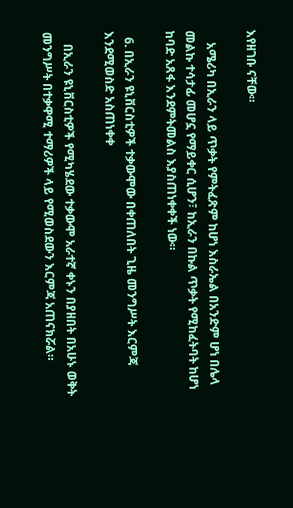እየዘገቡ ናቸው።

    አሜሪካ በኢራን ላይ ጥቃት የምትፈጽም ከሆነ እስራኤል በአንድም ሆነ በሌላ መልኩ ተሳታፊ መሆኗ የማይቀር ሲሆን፣ ከኢራን በኩል ጥቃት የሚከፈትባት ከሆነ ከባድ አጸፋ እንደምትመልስ እያስጠነቀቀች ነው።

  6. በኢራን ዩኒቨርስቲዎች ተቃውሞው በቀጠለበት ጊዜ መንግሥት እርምጃ እንደሚወስድ አስጠነቀቀ

    በኢራን ዩኒቨርስቲዎች የሚካሄደው ተቃውሞ አራተኛ ቀኑን በያዘበት በአሁኑ ወቅት መንግሥት በተቃዋሚ ተማሪዎች ላይ የሚወስደውን እርምጃ አጠናክሯል።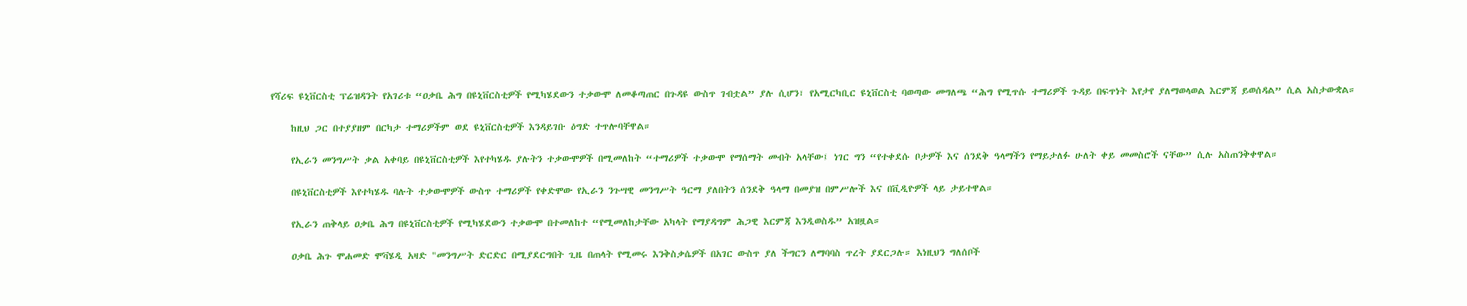የሻሪፍ ዩኒቨርስቲ ፕሬዝዳንት የአገሪቱ “ዐቃቤ ሕግ በዩኒቨርስቲዎች የሚካሄደውን ተቃውሞ ለመቆጣጠር በጉዳዩ ውስጥ ገብቷል” ያሉ ሲሆን፣ የአሚርካቢር ዩኒቨርስቲ ባወጣው መግለጫ “ሕግ የሚጥሱ ተማሪዎች ጉዳይ በፍጥነት እየታየ ያለማወላወል እርምጃ ይወሰዳል” ሲል አስታውቋል።

    ከዚህ ጋር በተያያዘም በርካታ ተማሪዎችም ወደ ዩኒቨርስቲዎች እንዳይገቡ ዕግድ ተጥሎባቸዋል።

    የኢራን መንግሥት ቃል አቀባይ በዩኒቨርስቲዎች እየተካሄዱ ያሉትን ተቃውሞዎች በሚመለከት “ተማሪዎች ተቃውሞ የማሰማት መብት አላቸው፤ ነገር ግን “የተቀደሱ ቦታዎች እና ሰንደቅ ዓላማችን የማይታለፉ ሁለት ቀይ መመስሮች ናቸው” ሲሉ አስጠንቅቀዋል።

    በዩኒቨርስቲዎች እየተካሄዱ ባሉት ተቃውሞዎች ውስጥ ተማሪዎች የቀድሞው የኢራን ንጉሣዊ መንግሥት ዓርማ ያለበትን ሰንደቅ ዓላማ በመያዝ በምሥሎች እና በቪዲዮዎች ላይ ታይተዋል።

    የኢራን ጠቅላይ ዐቃቤ ሕግ በዩኒቨርስቲዎች የሚካሄደውን ተቃውሞ በተመለከተ “የሚመለከታቸው አካላት የማያዳግም ሕጋዊ እርምጃ እንዲወስዱ” አዝዟል።

    ዐቃቤ ሕጉ ሞሐመድ ሞቫሄዲ አዛድ "መንግሥት ድርድር በሚያደርግበት ጊዜ በጠላት የሚመሩ እንቅስቃሴዎች በአገር ውስጥ ያለ ችግርን ለማባባስ ጥረት ያደርጋሉ። እነዚህን ግለሰቦች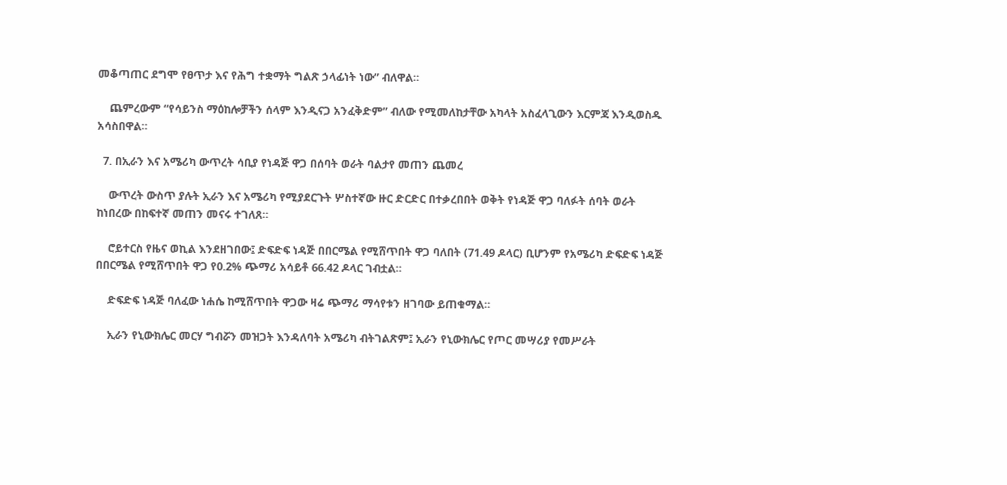መቆጣጠር ደግሞ የፀጥታ እና የሕግ ተቋማት ግልጽ ኃላፊነት ነው” ብለዋል።

    ጨምረውም “የሳይንስ ማዕከሎቻችን ሰላም እንዲናጋ አንፈቅድም” ብለው የሚመለከታቸው አካላት አስፈላጊውን እርምጃ እንዲወስዱ አሳስበዋል።

  7. በኢራን እና አሜሪካ ውጥረት ሳቢያ የነዳጅ ዋጋ በሰባት ወራት ባልታየ መጠን ጨመረ

    ውጥረት ውስጥ ያሉት ኢራን እና አሜሪካ የሚያደርጉት ሦስተኛው ዙር ድርድር በተቃረበበት ወቅት የነዳጅ ዋጋ ባለፉት ሰባት ወራት ከነበረው በከፍተኛ መጠን መናሩ ተገለጸ።

    ሮይተርስ የዜና ወኪል እንደዘገበው፤ ድፍድፍ ነዳጅ በበርሜል የሚሸጥበት ዋጋ ባለበት (71.49 ዶላር) ቢሆንም የአሜሪካ ድፍድፍ ነዳጅ በበርሜል የሚሸጥበት ዋጋ የ0.2% ጭማሪ አሳይቶ 66.42 ዶላር ገብቷል።

    ድፍድፍ ነዳጅ ባለፈው ነሐሴ ከሚሸጥበት ዋጋው ዛሬ ጭማሪ ማሳየቱን ዘገባው ይጠቁማል።

    ኢራን የኒውክሌር መርሃ ግብሯን መዝጋት እንዳለባት አሜሪካ ብትገልጽም፤ ኢራን የኒውክሌር የጦር መሣሪያ የመሥራት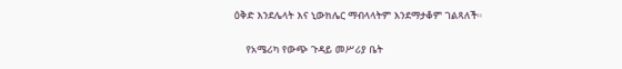ዕቅድ እንደሌላት እና ኒውክሌር ማብላላትም እንደማታቆም ገልጻለች።

    የአሜሪካ የውጭ ጉዳይ መሥሪያ ቤት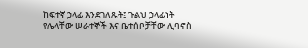ከፍተኛ ኃላፊ እንደገለጹት፤ ጉልህ ኃላፊነት የሌላቸው ሠራተኞች እና ቤተሰቦቻቸው ሊባኖስ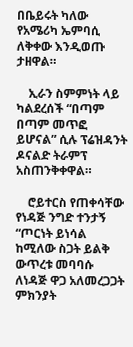በቤይሩት ካለው የአሜሪካ ኤምባሲ ለቅቀው እንዲወጡ ታዘዋል።

    ኢራን ስምምነት ላይ ካልደረሰች “በጣም በጣም መጥፎ ይሆናል” ሲሉ ፕሬዝዳንት ዶናልድ ትራምፕ አስጠንቅቀዋል።

    ሮይተርስ የጠቀሳቸው የነዳጅ ንግድ ተንታኝ “ጦርነት ይነሳል ከሚለው ስጋት ይልቅ ውጥረቱ መባባሱ ለነዳጅ ዋጋ አለመረጋጋት ምክንያት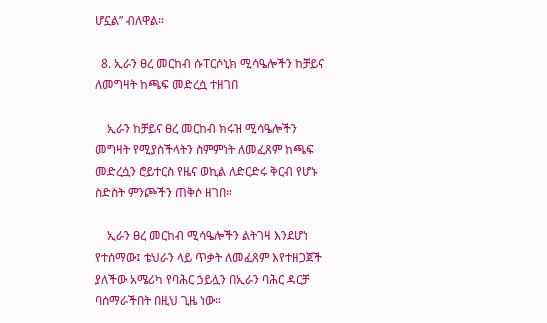ሆኗል” ብለዋል።

  8. ኢራን ፀረ መርከብ ሱፐርሶኒክ ሚሳዔሎችን ከቻይና ለመግዛት ከጫፍ መድረሷ ተዘገበ

    ኢራን ከቻይና ፀረ መርከብ ክሩዝ ሚሳዔሎችን መግዛት የሚያስችላትን ስምምነት ለመፈጸም ከጫፍ መድረሷን ሮይተርስ የዜና ወኪል ለድርድሩ ቅርብ የሆኑ ስድስት ምንጮችን ጠቅሶ ዘገበ።

    ኢራን ፀረ መርከብ ሚሳዔሎችን ልትገዛ እንደሆነ የተሰማው፤ ቴህራን ላይ ጥቃት ለመፈጸም እየተዘጋጀች ያለችው አሜሪካ የባሕር ኃይሏን በኢራን ባሕር ዳርቻ ባሰማራችበት በዚህ ጊዜ ነው።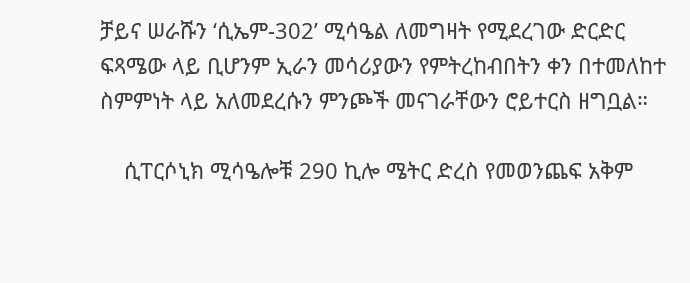ቻይና ሠራሹን ‘ሲኤም-302’ ሚሳዔል ለመግዛት የሚደረገው ድርድር ፍጻሜው ላይ ቢሆንም ኢራን መሳሪያውን የምትረከብበትን ቀን በተመለከተ ስምምነት ላይ አለመደረሱን ምንጮች መናገራቸውን ሮይተርስ ዘግቧል።

    ሲፐርሶኒክ ሚሳዔሎቹ 290 ኪሎ ሜትር ድረስ የመወንጨፍ አቅም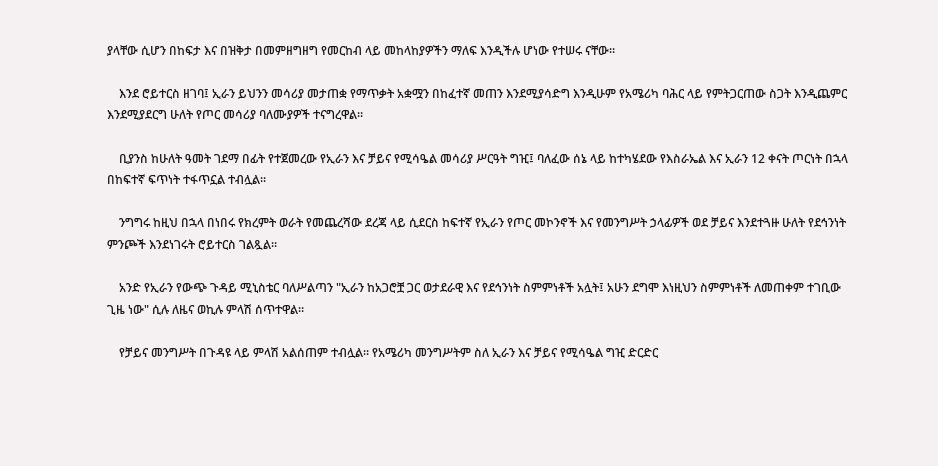ያላቸው ሲሆን በከፍታ እና በዝቅታ በመምዘግዘግ የመርከብ ላይ መከላከያዎችን ማለፍ እንዲችሉ ሆነው የተሠሩ ናቸው።

    እንደ ሮይተርስ ዘገባ፤ ኢራን ይህንን መሳሪያ መታጠቋ የማጥቃት አቋሟን በከፈተኛ መጠን እንደሚያሳድግ እንዲሁም የአሜሪካ ባሕር ላይ የምትጋርጠው ስጋት እንዲጨምር እንደሚያደርግ ሁለት የጦር መሳሪያ ባለሙያዎች ተናግረዋል።

    ቢያንስ ከሁለት ዓመት ገደማ በፊት የተጀመረው የኢራን እና ቻይና የሚሳዔል መሳሪያ ሥርዓት ግዢ፤ ባለፈው ሰኔ ላይ ከተካሄደው የእስራኤል እና ኢራን 12 ቀናት ጦርነት በኋላ በከፍተኛ ፍጥነት ተፋጥኗል ተብሏል።

    ንግግሩ ከዚህ በኋላ በነበሩ የክረምት ወራት የመጨረሻው ደረጃ ላይ ሲደርስ ከፍተኛ የኢራን የጦር መኮንኖች እና የመንግሥት ኃላፊዎች ወደ ቻይና እንደተጓዙ ሁለት የደኅንነት ምንጮች እንደነገሩት ሮይተርስ ገልጿል።

    አንድ የኢራን የውጭ ጉዳይ ሚኒስቴር ባለሥልጣን "ኢራን ከአጋሮቿ ጋር ወታደራዊ እና የደኅንነት ስምምነቶች አሏት፤ አሁን ደግሞ እነዚህን ስምምነቶች ለመጠቀም ተገቢው ጊዜ ነው" ሲሉ ለዜና ወኪሉ ምላሽ ሰጥተዋል።

    የቻይና መንግሥት በጉዳዩ ላይ ምላሽ አልሰጠም ተብሏል። የአሜሪካ መንግሥትም ስለ ኢራን እና ቻይና የሚሳዔል ግዢ ድርድር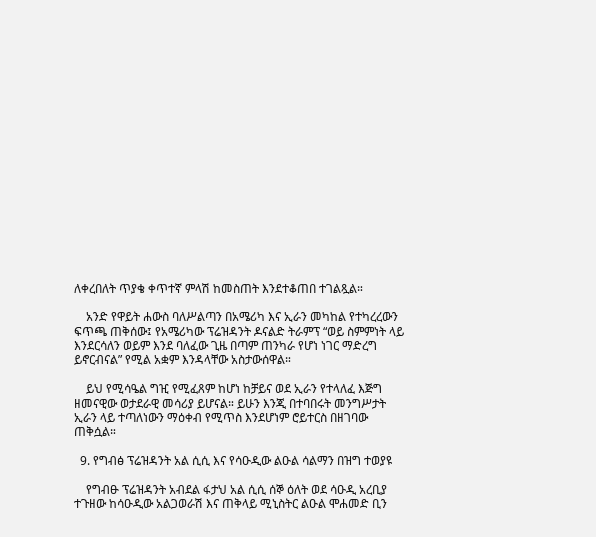ለቀረበለት ጥያቄ ቀጥተኛ ምላሽ ከመስጠት እንደተቆጠበ ተገልጿል።

    አንድ የዋይት ሐውስ ባለሥልጣን በአሜሪካ እና ኢራን መካከል የተካረረውን ፍጥጫ ጠቅሰው፤ የአሜሪካው ፕሬዝዳንት ዶናልድ ትራምፕ “ወይ ስምምነት ላይ እንደርሳለን ወይም እንደ ባለፈው ጊዜ በጣም ጠንካራ የሆነ ነገር ማድረግ ይኖርብናል” የሚል አቋም እንዳላቸው አስታውሰዋል።

    ይህ የሚሳዔል ግዢ የሚፈጸም ከሆነ ከቻይና ወደ ኢራን የተላለፈ እጅግ ዘመናዊው ወታደራዊ መሳሪያ ይሆናል። ይሁን እንጂ በተባበሩት መንግሥታት ኢራን ላይ ተጣለነውን ማዕቀብ የሚጥስ እንደሆነም ሮይተርስ በዘገባው ጠቅሷል።

  9. የግብፅ ፕሬዝዳንት አል ሲሲ እና የሳዑዲው ልዑል ሳልማን በዝግ ተወያዩ

    የግብፁ ፕሬዝዳንት አብደል ፋታህ አል ሲሲ ሰኞ ዕለት ወደ ሳዑዲ አረቢያ ተጉዘው ከሳዑዲው አልጋወራሽ እና ጠቅላይ ሚኒስትር ልዑል ሞሐመድ ቢን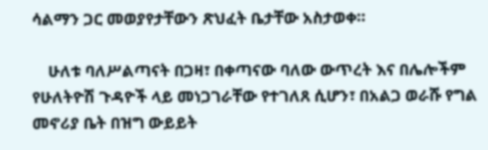ሳልማን ጋር መወያየታቸውን ጽህፈት ቤታቸው አስታወቀ።

    ሁለቱ ባለሥልጣናት በጋዛ፣ በቀጣናው ባለው ውጥረት እና በሌሎችም የሁለትዮሽ ጉዳዮች ላይ መነጋገራቸው የተገለጸ ሲሆን፣ በአልጋ ወራሹ የግል መኖሪያ ቤት በዝግ ውይይት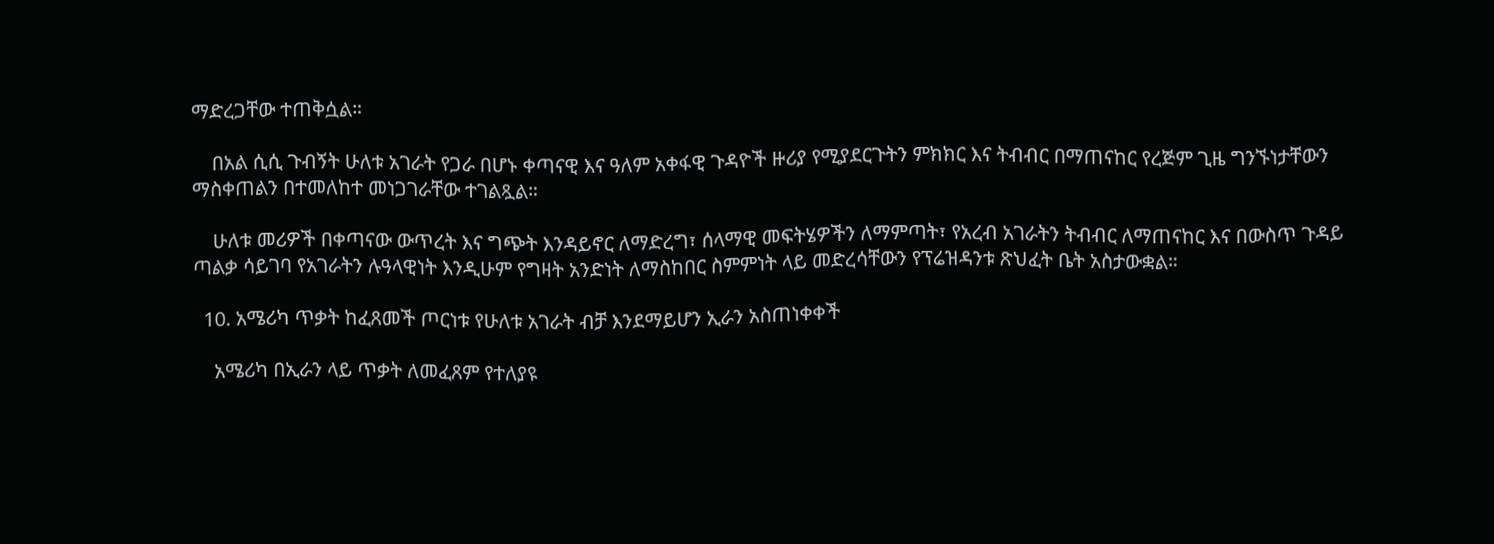ማድረጋቸው ተጠቅሷል።

    በአል ሲሲ ጉብኝት ሁለቱ አገራት የጋራ በሆኑ ቀጣናዊ እና ዓለም አቀፋዊ ጉዳዮች ዙሪያ የሚያደርጉትን ምክክር እና ትብብር በማጠናከር የረጅም ጊዜ ግንኙነታቸውን ማስቀጠልን በተመለከተ መነጋገራቸው ተገልጿል።

    ሁለቱ መሪዎች በቀጣናው ውጥረት እና ግጭት እንዳይኖር ለማድረግ፣ ሰላማዊ መፍትሄዎችን ለማምጣት፣ የአረብ አገራትን ትብብር ለማጠናከር እና በውስጥ ጉዳይ ጣልቃ ሳይገባ የአገራትን ሉዓላዊነት እንዲሁም የግዛት አንድነት ለማስከበር ስምምነት ላይ መድረሳቸውን የፕሬዝዳንቱ ጽህፈት ቤት አስታውቋል።

  10. አሜሪካ ጥቃት ከፈጸመች ጦርነቱ የሁለቱ አገራት ብቻ እንደማይሆን ኢራን አስጠነቀቀች

    አሜሪካ በኢራን ላይ ጥቃት ለመፈጸም የተለያዩ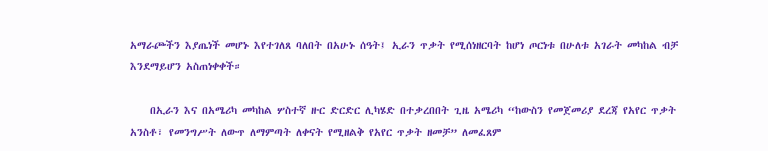አማራጮችን እያጤነች መሆኑ እየተገለጸ ባለበት በአሁኑ ሰዓት፤ ኢራን ጥቃት የሚሰነዘርባት ከሆነ ጦርነቱ በሁለቱ አገራት መካከል ብቻ እንደማይሆን አስጠነቀቀች።

    በኢራን እና በአሜሪካ መካከል ሦስተኛ ዙር ድርድር ሊካሄድ በተቃረበበት ጊዜ አሜሪካ “ከውስን የመጀመሪያ ደረጃ የአየር ጥቃት አንስቶ፣ የመንግሥት ለውጥ ለማምጣት ለቀናት የሚዘልቅ የአየር ጥቃት ዘመቻ” ለመፈጸም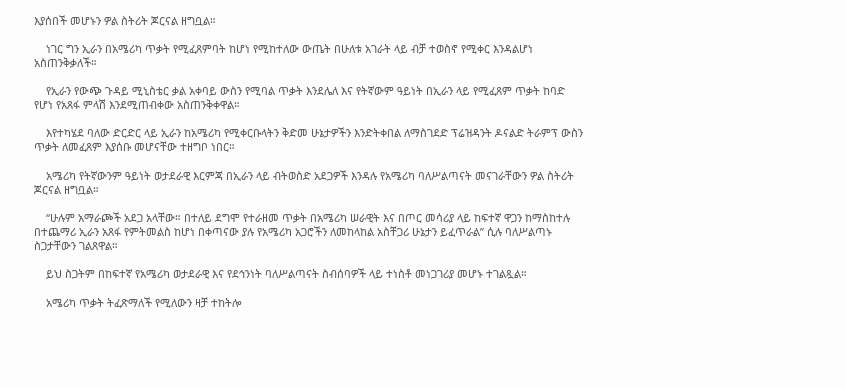እያሰበች መሆኑን ዎል ስትሪት ጆርናል ዘግቧል።

    ነገር ግን ኢራን በአሜሪካ ጥቃት የሚፈጸምባት ከሆነ የሚከተለው ውጤት በሁለቱ አገራት ላይ ብቻ ተወስኖ የሚቀር እንዳልሆነ አስጠንቅቃለች።

    የኢራን የውጭ ጉዳይ ሚኒስቴር ቃል አቀባይ ውስን የሚባል ጥቃት እንደሌለ እና የትኛውም ዓይነት በኢራን ላይ የሚፈጸም ጥቃት ከባድ የሆነ የአጸፋ ምላሽ እንደሚጠብቀው አስጠንቅቀዋል።

    እየተካሄደ ባለው ድርድር ላይ ኢራን ከአሜሪካ የሚቀርቡላትን ቅድመ ሁኔታዎችን እንድትቀበል ለማስገደድ ፕሬዝዳንት ዶናልድ ትራምፕ ውስን ጥቃት ለመፈጸም እያሰቡ መሆናቸው ተዘግቦ ነበር።

    አሜሪካ የትኛውንም ዓይነት ወታደራዊ እርምጃ በኢራን ላይ ብትወስድ አደጋዎች እንዳሉ የአሜሪካ ባለሥልጣናት መናገራቸውን ዎል ስትሪት ጆርናል ዘግቧል።

    “ሁሉም አማራጮች አደጋ አላቸው። በተለይ ደግሞ የተራዘመ ጥቃት በአሜሪካ ሠራዊት እና በጦር መሳሪያ ላይ ከፍተኛ ዋጋን ከማስከተሉ በተጨማሪ ኢራን አጸፋ የምትመልስ ከሆነ በቀጣናው ያሉ የአሜሪካ አጋሮችን ለመከላከል አስቸጋሪ ሁኔታን ይፈጥራል” ሲሉ ባለሥልጣኑ ስጋታቸውን ገልጸዋል።

    ይህ ስጋትም በከፍተኛ የአሜሪካ ወታደራዊ እና የደኅንነት ባለሥልጣናት ስብሰባዎች ላይ ተነስቶ መነጋገሪያ መሆኑ ተገልጿል።

    አሜሪካ ጥቃት ትፈጽማለች የሚለውን ዛቻ ተከትሎ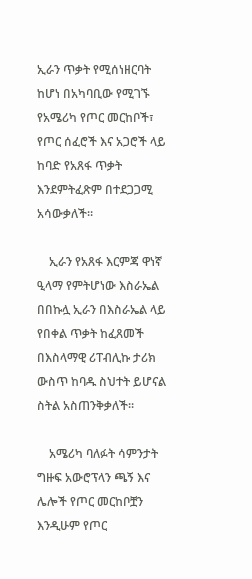ኢራን ጥቃት የሚሰነዘርባት ከሆነ በአካባቢው የሚገኙ የአሜሪካ የጦር መርከቦች፣ የጦር ሰፈሮች እና አጋሮች ላይ ከባድ የአጸፋ ጥቃት እንደምትፈጽም በተደጋጋሚ አሳውቃለች።

    ኢራን የአጸፋ እርምጃ ዋነኛ ዒላማ የምትሆነው እስራኤል በበኩሏ ኢራን በእስራኤል ላይ የበቀል ጥቃት ከፈጸመች በእስላማዊ ሪፐብሊኩ ታሪክ ውስጥ ከባዱ ስህተት ይሆናል ስትል አስጠንቅቃለች።

    አሜሪካ ባለፉት ሳምንታት ግዙፍ አውሮፕላን ጫኝ እና ሌሎች የጦር መርከቦቿን እንዲሁም የጦር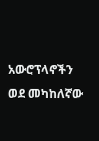አውሮፕላኖችን ወደ መካከለኛው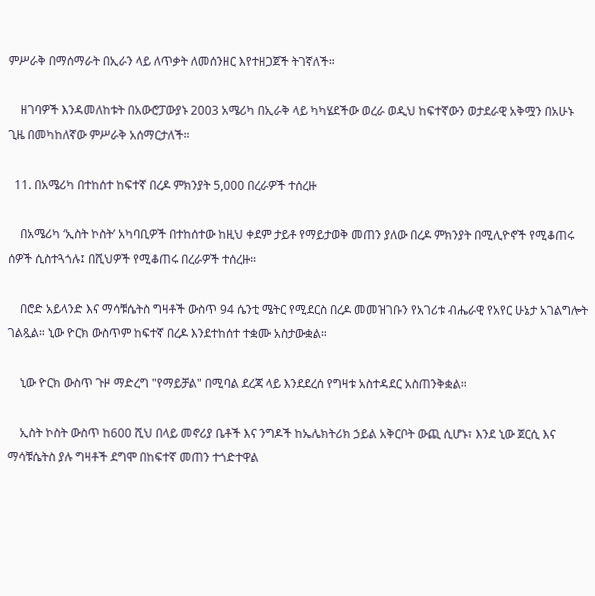ምሥራቅ በማሰማራት በኢራን ላይ ለጥቃት ለመሰንዘር እየተዘጋጀች ትገኛለች።

    ዘገባዎች እንዳመለከቱት በአውሮፓውያኑ 2003 አሜሪካ በኢራቅ ላይ ካካሄደችው ወረራ ወዲህ ከፍተኛውን ወታደራዊ አቅሟን በአሁኑ ጊዜ በመካከለኛው ምሥራቅ አሰማርታለች።

  11. በአሜሪካ በተከሰተ ከፍተኛ በረዶ ምክንያት 5,000 በረራዎች ተሰረዙ

    በአሜሪካ ‘ኢስት ኮስት’ አካባቢዎች በተከሰተው ከዚህ ቀደም ታይቶ የማይታወቅ መጠን ያለው በረዶ ምክንያት በሚሊዮኖች የሚቆጠሩ ሰዎች ሲስተጓጎሉ፤ በሺህዎች የሚቆጠሩ በረራዎች ተሰረዙ።

    በሮድ አይላንድ እና ማሳቹሴትስ ግዛቶች ውስጥ 94 ሴንቲ ሜትር የሚደርስ በረዶ መመዝገቡን የአገሪቱ ብሔራዊ የአየር ሁኔታ አገልግሎት ገልጿል። ኒው ዮርክ ውስጥም ከፍተኛ በረዶ እንደተከሰተ ተቋሙ አስታውቋል።

    ኒው ዮርክ ውስጥ ጉዞ ማድረግ "የማይቻል" በሚባል ደረጃ ላይ እንደደረሰ የግዛቱ አስተዳደር አስጠንቅቋል።

    ኢስት ኮስት ውስጥ ከ600 ሺህ በላይ መኖሪያ ቤቶች እና ንግዶች ከኤሌክትሪክ ኃይል አቅርቦት ውጪ ሲሆኑ፣ እንደ ኒው ጀርሲ እና ማሳቹሴትስ ያሉ ግዛቶች ደግሞ በከፍተኛ መጠን ተጎድተዋል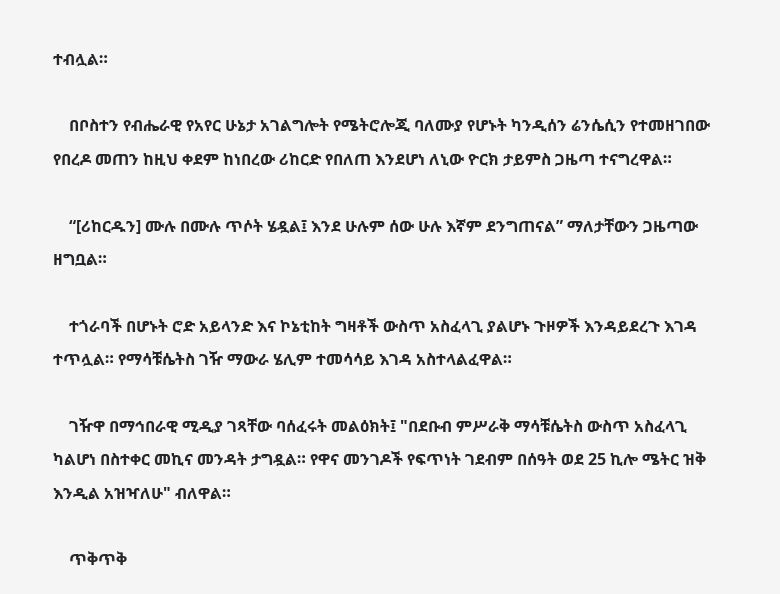ተብሏል።

    በቦስተን የብሔራዊ የአየር ሁኔታ አገልግሎት የሜትሮሎጂ ባለሙያ የሆኑት ካንዲሰን ሬንሴሲን የተመዘገበው የበረዶ መጠን ከዚህ ቀደም ከነበረው ሪከርድ የበለጠ እንደሆነ ለኒው ዮርክ ታይምስ ጋዜጣ ተናግረዋል።

    “[ሪከርዱን] ሙሉ በሙሉ ጥሶት ሄዷል፤ እንደ ሁሉም ሰው ሁሉ እኛም ደንግጠናል” ማለታቸውን ጋዜጣው ዘግቧል።

    ተጎራባች በሆኑት ሮድ አይላንድ እና ኮኔቲከት ግዛቶች ውስጥ አስፈላጊ ያልሆኑ ጉዞዎች እንዳይደረጉ እገዳ ተጥሏል። የማሳቹሴትስ ገዥ ማውራ ሄሊም ተመሳሳይ እገዳ አስተላልፈዋል።

    ገዥዋ በማኅበራዊ ሚዲያ ገጻቸው ባሰፈሩት መልዕክት፤ "በደቡብ ምሥራቅ ማሳቹሴትስ ውስጥ አስፈላጊ ካልሆነ በስተቀር መኪና መንዳት ታግዷል። የዋና መንገዶች የፍጥነት ገደብም በሰዓት ወደ 25 ኪሎ ሜትር ዝቅ እንዲል አዝዣለሁ" ብለዋል።

    ጥቅጥቅ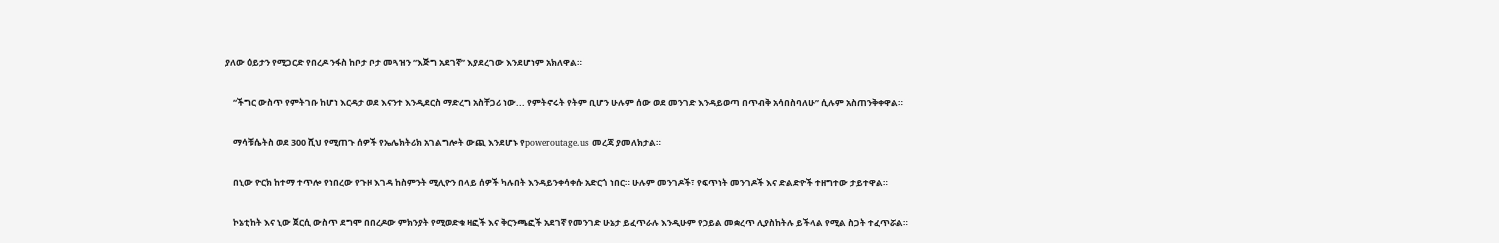ያለው ዕይታን የሚጋርድ የበረዶ ንፋስ ከቦታ ቦታ መጓዝን “እጅግ አደገኛ” እያደረገው እንደሆነም አክለዋል።

    “ችግር ውስጥ የምትገቡ ከሆነ እርዳታ ወደ እናንተ እንዲደርስ ማድረግ አስቸጋሪ ነው... የምትኖሩት የትም ቢሆን ሁሉም ሰው ወደ መንገድ እንዳይወጣ በጥብቅ አሳበስባለሁ” ሲሉም አስጠንቅቀዋል።

    ማሳቹሴትስ ወደ 300 ሺህ የሚጠጉ ሰዎች የኤሌክትሪክ አገልግሎት ውጪ እንደሆኑ የpoweroutage.us መረጃ ያመለክታል።

    በኒው ዮርክ ከተማ ተጥሎ የነበረው የጉዞ እገዳ ከስምንት ሚሊዮን በላይ ሰዎች ካሉበት እንዳይንቀሳቀሱ አድርጎ ነበር። ሁሉም መንገዶች፣ የፍጥነት መንገዶች እና ድልድዮች ተዘግተው ታይተዋል።

    ኮኔቲከት እና ኒው ጀርሲ ውስጥ ደግሞ በበረዶው ምክንያት የሚወድቁ ዛፎች እና ቅርንጫፎች አደገኛ የመንገድ ሁኔታ ይፈጥራሉ እንዲሁም የኃይል መቋረጥ ሊያስከትሉ ይችላል የሚል ስጋት ተፈጥሯል።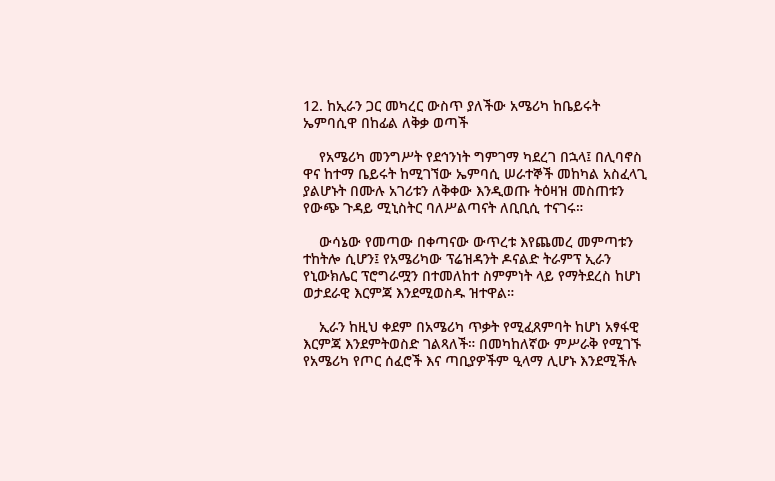12. ከኢራን ጋር መካረር ውስጥ ያለችው አሜሪካ ከቤይሩት ኤምባሲዋ በከፊል ለቅቃ ወጣች

    የአሜሪካ መንግሥት የደኅንነት ግምገማ ካደረገ በኋላ፤ በሊባኖስ ዋና ከተማ ቤይሩት ከሚገኘው ኤምባሲ ሠራተኞች መከካል አስፈላጊ ያልሆኑት በሙሉ አገሪቱን ለቅቀው እንዲወጡ ትዕዛዝ መስጠቱን የውጭ ጉዳይ ሚኒስትር ባለሥልጣናት ለቢቢሲ ተናገሩ።

    ውሳኔው የመጣው በቀጣናው ውጥረቱ እየጨመረ መምጣቱን ተከትሎ ሲሆን፤ የአሜሪካው ፕሬዝዳንት ዶናልድ ትራምፕ ኢራን የኒውክሌር ፕሮግራሟን በተመለከተ ስምምነት ላይ የማትደረስ ከሆነ ወታደራዊ እርምጃ እንደሚወስዱ ዝተዋል።

    ኢራን ከዚህ ቀደም በአሜሪካ ጥቃት የሚፈጸምባት ከሆነ አፃፋዊ እርምጃ እንደምትወስድ ገልጻለች። በመካከለኛው ምሥራቅ የሚገኙ የአሜሪካ የጦር ሰፈሮች እና ጣቢያዎችም ዒላማ ሊሆኑ እንደሚችሉ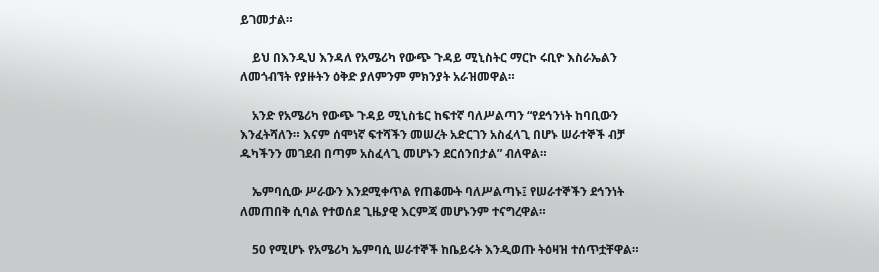ይገመታል።

    ይህ በእንዲህ እንዳለ የአሜሪካ የውጭ ጉዳይ ሚኒስትር ማርኮ ሩቢዮ እስራኤልን ለመጎብኘት የያዙትን ዕቅድ ያለምንም ምክንያት አራዝመዋል።

    አንድ የአሜሪካ የውጭ ጉዳይ ሚኒስቴር ከፍተኛ ባለሥልጣን “የደኅንነት ከባቢውን እንፈትሻለን። እናም ሰሞነኛ ፍተሻችን መሠረት አድርገን አስፈላጊ በሆኑ ሠራተኞች ብቻ ዱካችንን መገደብ በጣም አስፈላጊ መሆኑን ደርሰንበታል” ብለዋል።

    ኤምባሲው ሥራውን እንደሚቀጥል የጠቆሙት ባለሥልጣኑ፤ የሠራተኞችን ደኅንነት ለመጠበቅ ሲባል የተወሰደ ጊዜያዊ እርምጃ መሆኑንም ተናግረዋል።

    50 የሚሆኑ የአሜሪካ ኤምባሲ ሠራተኞች ከቤይሩት እንዲወጡ ትዕዛዝ ተሰጥቷቸዋል።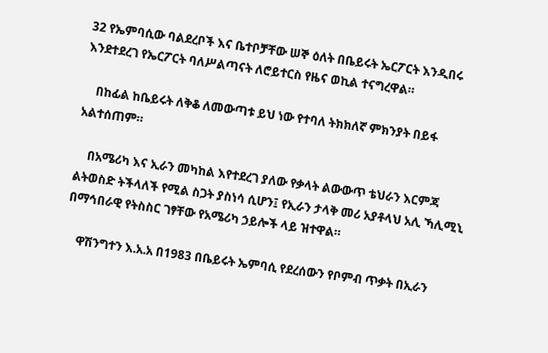32 የኤምባሲው ባልደረቦች እና ቤተቦቻቸው ሠኞ ዕለት በቤይሩት ኤርፖርት እንዲበሩ እንደተደረገ የኤርፖርት ባለሥልጣናት ለሮይተርስ የዜና ወኪል ተናግረዋል።

    በከፊል ከቤይሩት ለቅቆ ለመውጣቱ ይህ ነው የተባለ ትክክለኛ ምክንያት በይፋ አልተሰጠም።

    በአሜሪካ እና ኢራን መካከል እየተደረገ ያለው የቃላት ልውውጥ ቴህራን እርምጃ ልትወስድ ትችላለች የሚል ስጋት ያስነሳ ሲሆን፤ የኢራን ታላቅ መሪ አያቶላህ አሊ ኻሊሚኒ በማኅበራዊ የትስስር ገፃቸው የአሜሪካ ኃይሎች ላይ ዝተዋል።

    ዋሽንግተን እ.አ.አ በ1983 በቤይሩት ኤምባሲ የደረሰውን የቦምብ ጥቃት በኢራን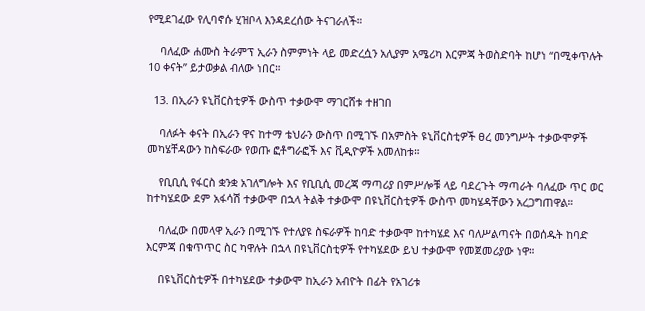የሚደገፈው የሊባኖሱ ሂዝቦላ እንዳደረሰው ትናገራለች።

    ባለፈው ሐሙስ ትራምፕ ኢራን ስምምነት ላይ መድረሷን አሊያም አሜሪካ እርምጃ ትወስድባት ከሆነ “በሚቀጥሉት 10 ቀናት” ይታወቃል ብለው ነበር።

  13. በኢራን ዩኒቨርስቲዎች ውስጥ ተቃውሞ ማገርሸቱ ተዘገበ

    ባለፉት ቀናት በኢራን ዋና ከተማ ቴህራን ውስጥ በሚገኙ በአምስት ዩኒቨርስቲዎች ፀረ መንግሥት ተቃውሞዎች መካሄቸዳውን ከስፍራው የወጡ ፎቶግራፎች እና ቪዲዮዎች አመለከቱ።

    የቢቢሲ የፋርስ ቋንቋ አገለግሎት እና የቢቢሲ መረጃ ማጣሪያ በምሥሎቹ ላይ ባደረጉት ማጣራት ባለፈው ጥር ወር ከተካሄደው ደም አፋሳሽ ተቃውሞ በኋላ ትልቅ ተቃውሞ በዩኒቨርስቲዎች ውስጥ መካሄዳቸውን አረጋግጠዋል።

    ባለፈው በመላዋ ኢራን በሚገኙ የተለያዩ ስፍራዎች ከባድ ተቃውሞ ከተካሄደ እና ባለሥልጣናት በወሰዱት ከባድ እርምጃ በቁጥጥር ስር ካዋሉት በኋላ በዩኒቨርስቲዎች የተካሄደው ይህ ተቃውሞ የመጀመሪያው ነዋ።

    በዩኒቨርስቲዎች በተካሄደው ተቃውሞ ከኢራን አብዮት በፊት የአገሪቱ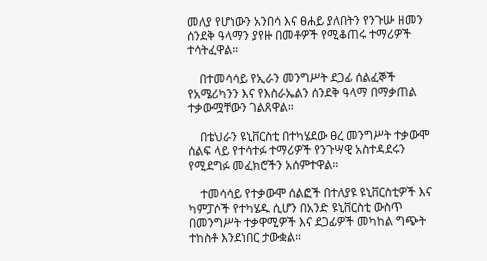መለያ የሆነውን አንበሳ እና ፀሐይ ያለበትን የንጉሡ ዘመን ሰንደቅ ዓላማን ያየዙ በመቶዎች የሚቆጠሩ ተማሪዎች ተሳትፈዋል።

    በተመሳሳይ የኢራን መንግሥት ደጋፊ ሰልፈኞች የአሜሪካንን እና የእስራኤልን ሰንደቅ ዓላማ በማቃጠል ተቃውሟቸውን ገልጸዋል።

    በቴህራን ዩኒቨርስቲ በተካሄደው ፀረ መንግሥት ተቃውሞ ሰልፍ ላይ የተሳተፉ ተማሪዎች የንጉሣዊ አስተዳደሩን የሚደግፉ መፈክሮችን አሰምተዋል።

    ተመሳሳይ የተቃውሞ ሰልፎች በተለያዩ ዩኒቨርስቲዎች እና ካምፓሶች የተካሄዱ ሲሆን በአንድ ዩኒቨርስቲ ውስጥ በመንግሥት ተቃዋሚዎች እና ደጋፊዎች መካከል ግጭት ተከስቶ እንደነበር ታውቋል።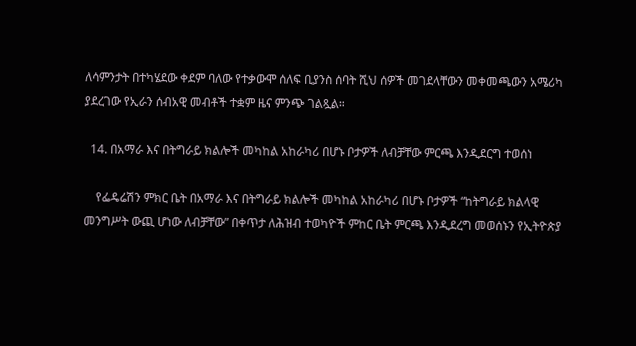ለሳምንታት በተካሄደው ቀደም ባለው የተቃውሞ ሰለፍ ቢያንስ ሰባት ሺህ ሰዎች መገደላቸውን መቀመጫውን አሜሪካ ያደረገው የኢራን ሰብአዊ መብቶች ተቋም ዜና ምንጭ ገልጿል።

  14. በአማራ እና በትግራይ ክልሎች መካከል አከራካሪ በሆኑ ቦታዎች ለብቻቸው ምርጫ እንዲደርግ ተወሰነ

    የፌዴሬሽን ምክር ቤት በአማራ እና በትግራይ ክልሎች መካከል አከራካሪ በሆኑ ቦታዎች “ከትግራይ ክልላዊ መንግሥት ውጪ ሆነው ለብቻቸው” በቀጥታ ለሕዝብ ተወካዮች ምከር ቤት ምርጫ እንዲደረግ መወሰኑን የኢትዮጵያ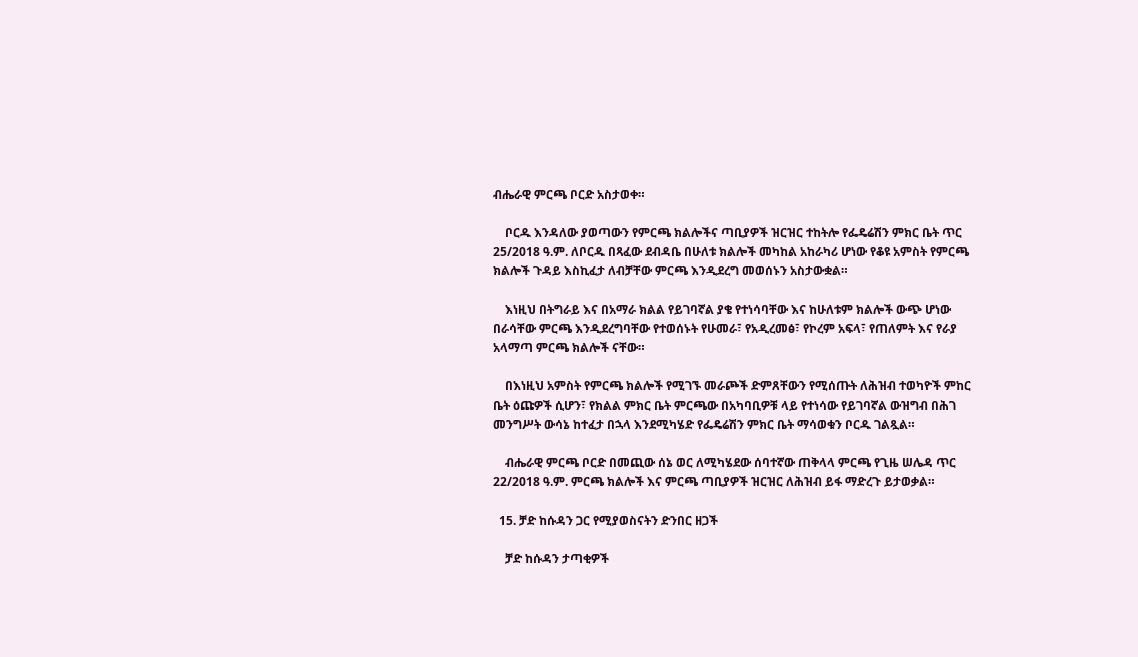ብሔራዊ ምርጫ ቦርድ አስታወቀ።

    ቦርዱ እንዳለው ያወጣውን የምርጫ ክልሎችና ጣቢያዎች ዝርዝር ተከትሎ የፌዴሬሽን ምክር ቤት ጥር 25/2018 ዓ.ም. ለቦርዱ በጻፈው ደብዳቤ በሁለቱ ክልሎች መካከል አከራካሪ ሆነው የቆዩ አምስት የምርጫ ክልሎች ጉዳይ እስኪፈታ ለብቻቸው ምርጫ እንዲደረግ መወሰኑን አስታውቋል።

    እነዚህ በትግራይ እና በአማራ ክልል የይገባኛል ያቄ የተነሳባቸው እና ከሁለቱም ክልሎች ውጭ ሆነው በራሳቸው ምርጫ እንዲደረግባቸው የተወሰኑት የሁመራ፣ የአዲረመፅ፣ የኮረም አፍላ፣ የጠለምት እና የራያ አላማጣ ምርጫ ክልሎች ናቸው።

    በእነዚህ አምስት የምርጫ ክልሎች የሚገኙ መራጮች ድምጸቸውን የሚሰጡት ለሕዝብ ተወካዮች ምከር ቤት ዕጩዎች ሲሆን፣ የክልል ምክር ቤት ምርጫው በአካባቢዎቹ ላይ የተነሳው የይገባኛል ውዝግብ በሕገ መንግሥት ውሳኔ ከተፈታ በኋላ እንደሚካሄድ የፌዴሬሽን ምክር ቤት ማሳወቁን ቦርዱ ገልጿል።

    ብሔራዊ ምርጫ ቦርድ በመጪው ሰኔ ወር ለሚካሄደው ሰባተኛው ጠቅላላ ምርጫ የጊዜ ሠሌዳ ጥር 22/2018 ዓ.ም. ምርጫ ክልሎች እና ምርጫ ጣቢያዎች ዝርዝር ለሕዝብ ይፋ ማድረጉ ይታወቃል።

  15. ቻድ ከሱዳን ጋር የሚያወስናትን ድንበር ዘጋች

    ቻድ ከሱዳን ታጣቂዎች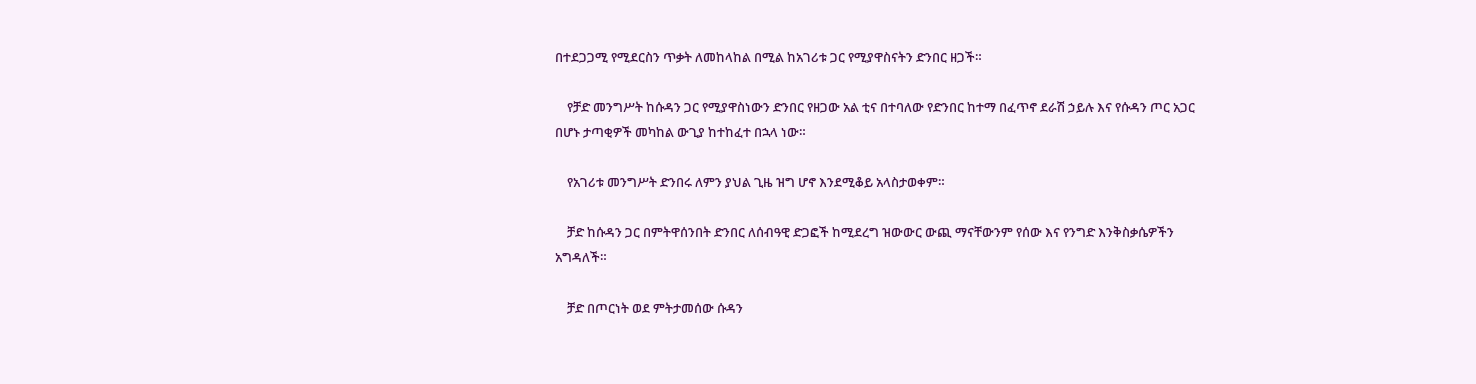በተደጋጋሚ የሚደርስን ጥቃት ለመከላከል በሚል ከአገሪቱ ጋር የሚያዋስናትን ድንበር ዘጋች።

    የቻድ መንግሥት ከሱዳን ጋር የሚያዋስነውን ድንበር የዘጋው አል ቲና በተባለው የድንበር ከተማ በፈጥኖ ደራሽ ኃይሉ እና የሱዳን ጦር አጋር በሆኑ ታጣቂዎች መካከል ውጊያ ከተከፈተ በኋላ ነው።

    የአገሪቱ መንግሥት ድንበሩ ለምን ያህል ጊዜ ዝግ ሆኖ እንደሚቆይ አላስታወቀም።

    ቻድ ከሱዳን ጋር በምትዋሰንበት ድንበር ለሰብዓዊ ድጋፎች ከሚደረግ ዝውውር ውጪ ማናቸውንም የሰው እና የንግድ እንቅስቃሴዎችን አግዳለች።

    ቻድ በጦርነት ወደ ምትታመሰው ሱዳን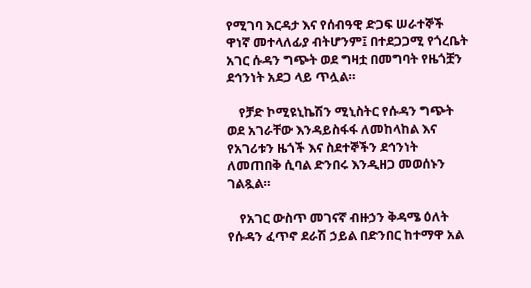የሚገባ እርዳታ እና የሰብዓዊ ድጋፍ ሠራተኞች ዋነኛ መተላለፊያ ብትሆንም፤ በተደጋጋሚ የጎረቤት አገር ሱዳን ግጭት ወደ ግዛቷ በመግባት የዜጎቿን ደኅንነት አደጋ ላይ ጥሏል።

    የቻድ ኮሚዩኒኬሽን ሚኒስትር የሱዳን ግጭት ወደ አገራቸው እንዳይስፋፋ ለመከላከል እና የአገሪቱን ዜጎች እና ስደተኞችን ደኅንነት ለመጠበቅ ሲባል ድንበሩ እንዲዘጋ መወሰኑን ገልጿል።

    የአገር ውስጥ መገናኛ ብዙኃን ቅዳሜ ዕለት የሱዳን ፈጥኖ ደራሽ ኃይል በድንበር ከተማዋ አል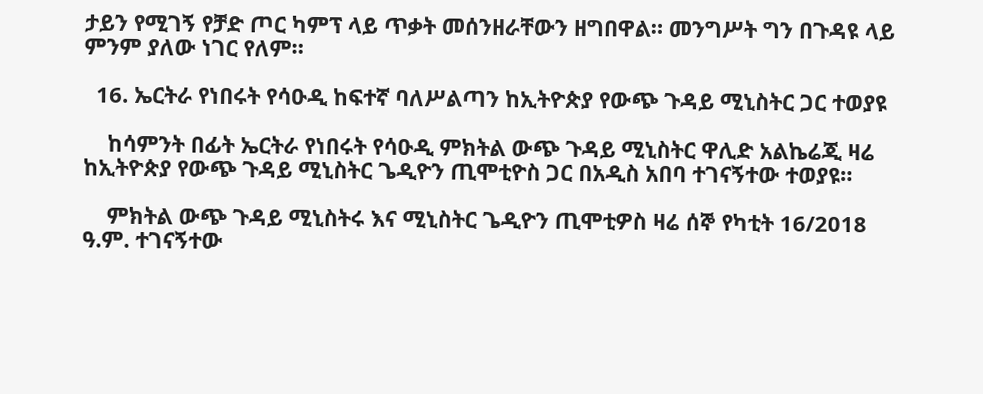ታይን የሚገኝ የቻድ ጦር ካምፕ ላይ ጥቃት መሰንዘራቸውን ዘግበዋል። መንግሥት ግን በጉዳዩ ላይ ምንም ያለው ነገር የለም።

  16. ኤርትራ የነበሩት የሳዑዲ ከፍተኛ ባለሥልጣን ከኢትዮጵያ የውጭ ጉዳይ ሚኒስትር ጋር ተወያዩ

    ከሳምንት በፊት ኤርትራ የነበሩት የሳዑዲ ምክትል ውጭ ጉዳይ ሚኒስትር ዋሊድ አልኬሬጂ ዛሬ ከኢትዮጵያ የውጭ ጉዳይ ሚኒስትር ጌዲዮን ጢሞቲዮስ ጋር በአዲስ አበባ ተገናኝተው ተወያዩ።

    ምክትል ውጭ ጉዳይ ሚኒስትሩ እና ሚኒስትር ጌዲዮን ጢሞቲዎስ ዛሬ ሰኞ የካቲት 16/2018 ዓ.ም. ተገናኝተው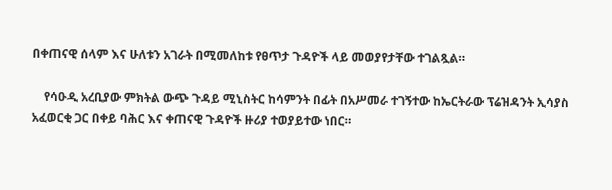በቀጠናዊ ሰላም እና ሁለቱን አገራት በሚመለከቱ የፀጥታ ጉዳዮች ላይ መወያየታቸው ተገልጿል።

    የሳዑዲ አረቢያው ምክትል ውጭ ጉዳይ ሚኒስትር ከሳምንት በፊት በአሥመራ ተገኝተው ከኤርትራው ፕሬዝዳንት ኢሳያስ አፈወርቂ ጋር በቀይ ባሕር እና ቀጠናዊ ጉዳዮች ዙሪያ ተወያይተው ነበር።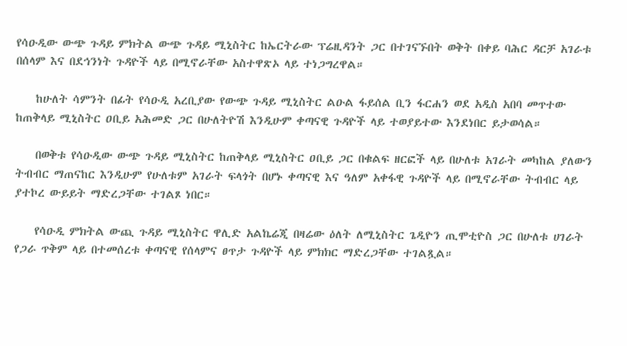የሳዑዲው ውጭ ጉዳይ ምክትል ውጭ ጉዳይ ሚኒስትር ከኤርትራው ፕሬዚዳንት ጋር በተገናኙበት ወቅት በቀይ ባሕር ዳርቻ አገራቱ በሰላም እና በደኅንነት ጉዳዮች ላይ በሚኖራቸው አስተዋጽኦ ላይ ተነጋግረዋል።

    ከሁለት ሳምንት በፊት የሳዑዲ አረቢያው የውጭ ጉዳይ ሚኒስትር ልዑል ፋይሰል ቢን ፋርሐን ወደ አዲስ አበባ መጥተው ከጠቅላይ ሚኒስትር ዐቢይ አሕመድ ጋር በሁለትዮሽ እንዲሁም ቀጣናዊ ጉዳዮች ላይ ተወያይተው እንደነበር ይታወሳል።

    በወቅቱ የሳዑዲው ውጭ ጉዳይ ሚኒስትር ከጠቅላይ ሚኒስትር ዐቢይ ጋር በቁልፍ ዘርፎች ላይ በሁለቱ አገራት መካከል ያለውን ትብብር ማጠናከር እንዲሁም የሁለቱም አገራት ፍላጎት በሆኑ ቀጣናዊ እና ዓለም አቀፋዊ ጉዳዮች ላይ በሚኖራቸው ትብብር ላይ ያተኮረ ውይይት ማድረጋቸው ተገልጾ ነበር።

    የሳዑዲ ምክትል ውጪ ጉዳይ ሚኒስትር ዋሊድ አልኬሬጂ በዛሬው ዕለት ለሚኒስትር ጌዲዮን ጢሞቲዮስ ጋር በሁለቱ ሀገራት የጋራ ጥቅም ላይ በተመሰረቱ ቀጣናዊ የሰላምና ፀጥታ ጉዳዮች ላይ ምክክር ማድረጋቸው ተገልጿል።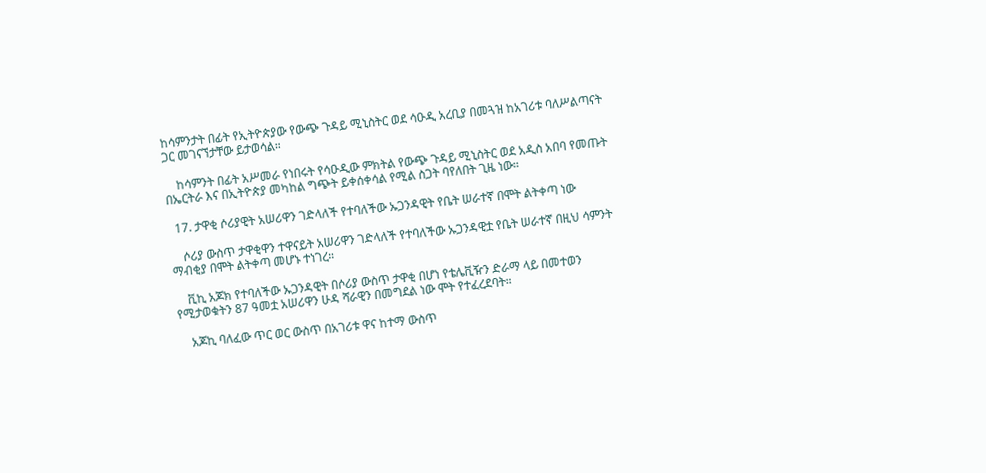ከሳምንታት በፊት የኢትዮጵያው የውጭ ጉዳይ ሚኒስትር ወደ ሳዑዲ አረቢያ በመጓዝ ከአገሪቱ ባለሥልጣናት ጋር መገናኘታቸው ይታወሳል።

    ከሳምንት በፊት አሥመራ የነበሩት የሳዑዲው ምክትል የውጭ ጉዳይ ሚኒስትር ወደ አዲስ አበባ የመጡት በኤርትራ እና በኢትዮጵያ መካከል ግጭት ይቀሰቀሳል የሚል ስጋት ባየለበት ጊዜ ነው።

  17. ታዋቂ ሶሪያዊት አሠሪዋን ገድላለች የተባለችው ኡጋንዳዊት የቤት ሠራተኛ በሞት ልትቀጣ ነው

    ሶሪያ ውስጥ ታዋቂዋን ተዋናይት አሠሪዋን ገድላለች የተባለችው ኡጋንዳዊቷ የቤት ሠራተኛ በዚህ ሳምንት ማብቂያ በሞት ልትቀጣ መሆኑ ተነገረ።

    ቪኪ አጆክ የተባለችው ኡጋንዳዊት በሶሪያ ውስጥ ታዋቂ በሆነ የቴሌቪዥን ድራማ ላይ በመተወን የሚታወቁትን 87 ዓመቷ አሠሪዋን ሁዳ ሻራዊን በመግደል ነው ሞት የተፈረደባት።

    አጆኪ ባለፈው ጥር ወር ውስጥ በአገሪቱ ዋና ከተማ ውስጥ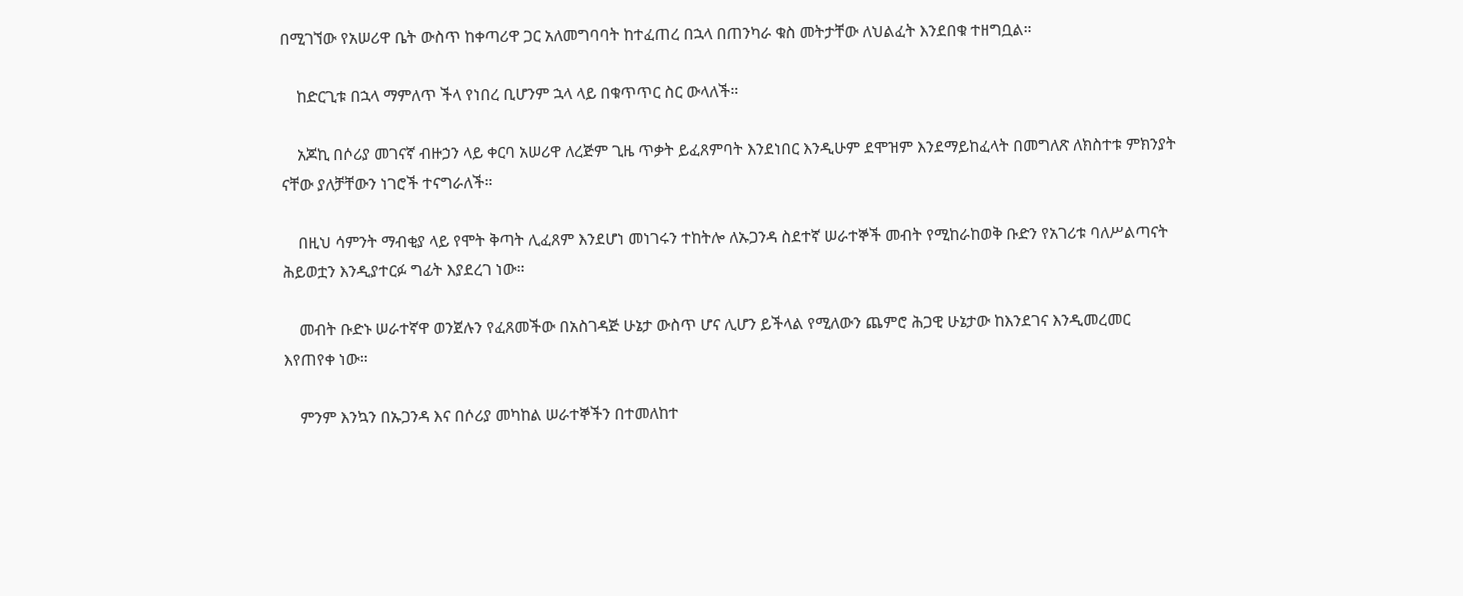በሚገኘው የአሠሪዋ ቤት ውስጥ ከቀጣሪዋ ጋር አለመግባባት ከተፈጠረ በኋላ በጠንካራ ቁስ መትታቸው ለህልፈት እንደበቁ ተዘግቧል።

    ከድርጊቱ በኋላ ማምለጥ ችላ የነበረ ቢሆንም ኋላ ላይ በቁጥጥር ስር ውላለች።

    አጆኪ በሶሪያ መገናኛ ብዙኃን ላይ ቀርባ አሠሪዋ ለረጅም ጊዜ ጥቃት ይፈጸምባት እንደነበር እንዲሁም ደሞዝም እንደማይከፈላት በመግለጽ ለክስተቱ ምክንያት ናቸው ያለቻቸውን ነገሮች ተናግራለች።

    በዚህ ሳምንት ማብቂያ ላይ የሞት ቅጣት ሊፈጸም እንደሆነ መነገሩን ተከትሎ ለኡጋንዳ ስደተኛ ሠራተኞች መብት የሚከራከወቅ ቡድን የአገሪቱ ባለሥልጣናት ሕይወቷን እንዲያተርፉ ግፊት እያደረገ ነው።

    መብት ቡድኑ ሠራተኛዋ ወንጀሉን የፈጸመችው በአስገዳጅ ሁኔታ ውስጥ ሆና ሊሆን ይችላል የሚለውን ጨምሮ ሕጋዊ ሁኔታው ከእንደገና እንዲመረመር እየጠየቀ ነው።

    ምንም እንኳን በኡጋንዳ እና በሶሪያ መካከል ሠራተኞችን በተመለከተ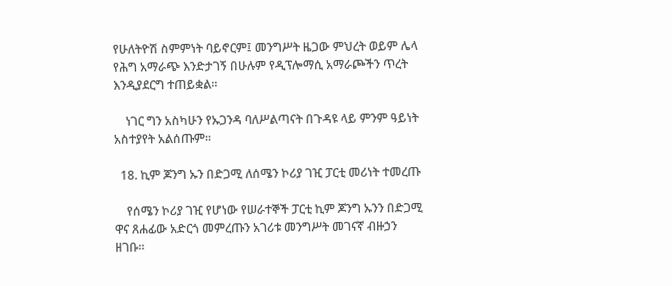የሁለትዮሽ ስምምነት ባይኖርም፤ መንግሥት ዜጋው ምህረት ወይም ሌላ የሕግ አማራጭ እንድታገኝ በሁሉም የዲፕሎማሲ አማራጮችን ጥረት እንዲያደርግ ተጠይቋል።

    ነገር ግን አስካሁን የኡጋንዳ ባለሥልጣናት በጉዳዩ ላይ ምንም ዓይነት አስተያየት አልሰጡም።

  18. ኪም ጆንግ ኡን በድጋሚ ለሰሜን ኮሪያ ገዢ ፓርቲ መሪነት ተመረጡ

    የሰሜን ኮሪያ ገዢ የሆነው የሠራተኞች ፓርቲ ኪም ጆንግ ኡንን በድጋሚ ዋና ጸሐፊው አድርጎ መምረጡን አገሪቱ መንግሥት መገናኛ ብዙኃን ዘገቡ።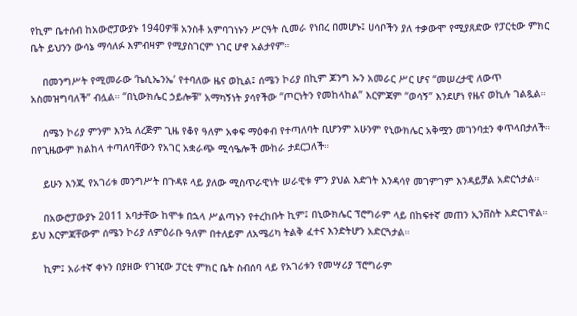የኪም ቤተሰብ ከአውሮፓውያኑ 1940ዎቹ አንስቶ አምባገነኑን ሥርዓት ሲመራ የነበረ በመሆኑ፤ ሀሳቦችን ያለ ተቃውሞ የሚያጸድው የፓርቲው ምክር ቤት ይህንን ውሳኔ ማሳለፉ እምብዛም የሚያስገርም ነገር ሆኖ አልታየም።

    በመንግሥት የሚመራው ‘ኬሲኤንኤ’ የተባለው ዜና ወኪል፤ ሰሜን ኮሪያ በኪም ጆንግ ኡን አመራር ሥር ሆና “መሠረታዊ ለውጥ አስመዝግባለች” ብሏል። “በኒውክሌር ኃይሎቹ” አማካኝነት ያሳየችው “ጦርነትን የመከላከል” እርምጃም “ወሳኝ” እንደሆነ የዜና ወኪሉ ገልጿል።

    ሰሜን ኮሪያ ምንም እንኳ ለረጅም ጊዜ የቆየ ዓለም አቀፍ ማዕቀብ የተጣለባት ቢሆንም አሁንም የኒውክሌር አቅሟን መገንባቷን ቀጥላበታለች። በየጊዜውም ክልከላ ተጣለባቸውን የአገር አቋራጭ ሚሳዔሎች ሙከራ ታደርጋለች።

    ይሁን እንጂ የአገሪቱ መንግሥት በጉዳዩ ላይ ያለው ሚስጥራዊነት ሠራዊቱ ምን ያህል እድገት እንዳሳየ መገምገም እንዳይቻል አድርጎታል።

    በአውሮፓውያኑ 2011 አባታቸው ከሞቱ በኋላ ሥልጣኑን የተረከቡት ኪም፤ በኒውክሌር ፕሮግራም ላይ በከፍተኛ መጠን ኢንቨስት አድርገዋል። ይህ እርምጃቸውም ሰሜን ኮሪያ ለምዕራቡ ዓለም በተለይም ለአሜሪካ ትልቅ ፈተና እንድትሆን አድርጓታል።

    ኪም፤ አራተኛ ቀኑን በያዘው የገዢው ፓርቲ ምክር ቤት ስብሰባ ላይ የአገሪቱን የመሣሪያ ፕሮግራም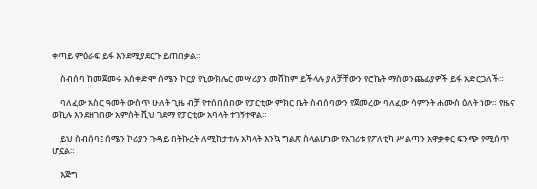ቀጣይ ምዕራፍ ይፋ እንደሚያደርጉ ይጠበቃል።

    ስብሰባ ከመጀመሩ አስቀድሞ ሰሜን ኮርያ የኒውክሌር መሣሪያን መሸከም ይችላሉ ያለቻቸውን የሮኬት ማስወንጨፊያዎች ይፋ አድርጋለች።

    ባለፈው አስር ዓመት ውስጥ ሁለት ጊዜ ብቻ የተሰበሰበው የፓርቲው ምክር ቤት ስብሰባውን የጀመረው ባለፈው ሳምንት ሐሙስ ዕለት ነው። የዜና ወኪሉ እንደዘገበው አምስት ሺህ ገደማ የፓርቲው አባላት ተገኝተዋል።

    ይህ ስብሰባ፤ ሰሜን ኮሪያን ጉዳይ በትኩረት ለሚከታተሉ አካላት እንኳ ግልጽ ስላልሆነው የአገሪቱ የፖለቲካ ሥልጣን አዋቃቀር ፍንጭ የሚሰጥ ሆኗል።

    እጅግ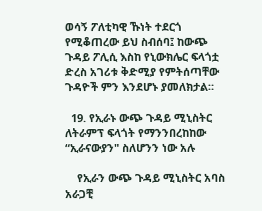ወሳኝ ፖለቲካዊ ኹነት ተደርጎ የሚቆጠረው ይህ ስብሰባ፤ ከውጭ ጉዳይ ፖሊሲ እስከ የኒውክሌር ፍላጎቷ ድረስ አገሪቱ ቅድሚያ የምትሰጣቸው ጉዳዮች ምን እንደሆኑ ያመለክታል።

  19. የኢራኑ ውጭ ጉዳይ ሚኒስትር ለትራምፕ ፍላጎት የማንንበረከከው “ኢራናውያን" ስለሆንን ነው አሉ

    የኢራን ውጭ ጉዳይ ሚኒስትር አባስ አራጋቺ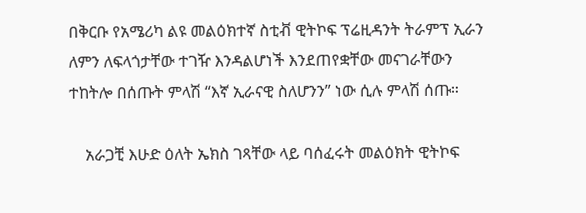በቅርቡ የአሜሪካ ልዩ መልዕክተኛ ስቲቭ ዊትኮፍ ፕሬዚዳንት ትራምፕ ኢራን ለምን ለፍላጎታቸው ተገዥ እንዳልሆነች እንደጠየቋቸው መናገራቸውን ተከትሎ በሰጡት ምላሽ “እኛ ኢራናዊ ስለሆንን” ነው ሲሉ ምላሽ ሰጡ።

    አራጋቺ እሁድ ዕለት ኤክስ ገጻቸው ላይ ባሰፈሩት መልዕክት ዊትኮፍ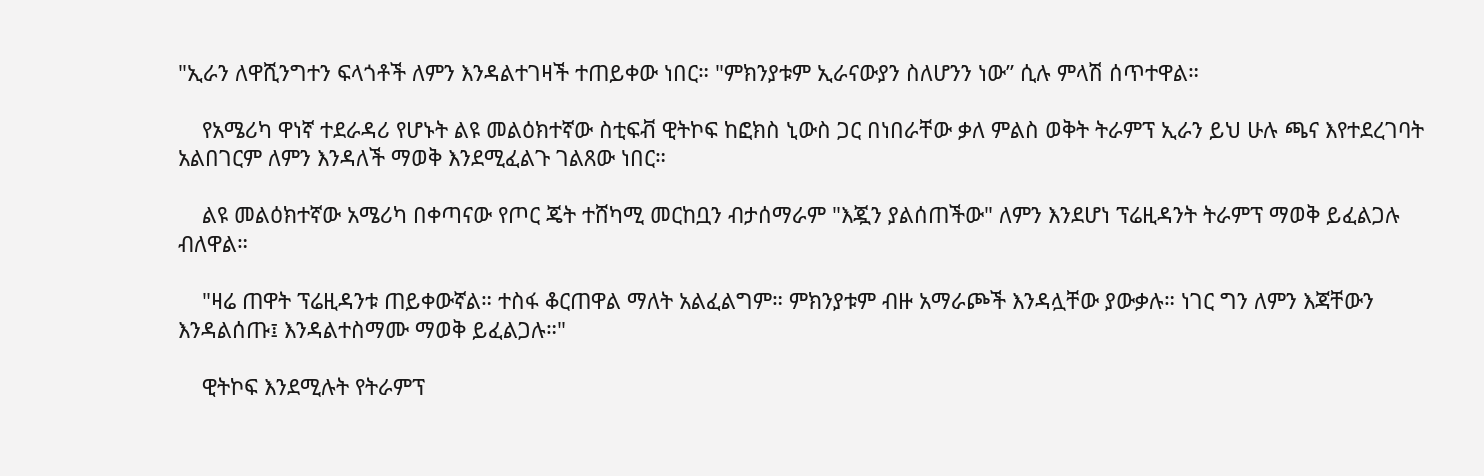"ኢራን ለዋሺንግተን ፍላጎቶች ለምን እንዳልተገዛች ተጠይቀው ነበር። "ምክንያቱም ኢራናውያን ስለሆንን ነው” ሲሉ ምላሽ ሰጥተዋል።

    የአሜሪካ ዋነኛ ተደራዳሪ የሆኑት ልዩ መልዕክተኛው ስቲፍቭ ዊትኮፍ ከፎክስ ኒውስ ጋር በነበራቸው ቃለ ምልስ ወቅት ትራምፕ ኢራን ይህ ሁሉ ጫና እየተደረገባት አልበገርም ለምን እንዳለች ማወቅ እንደሚፈልጉ ገልጸው ነበር።

    ልዩ መልዕክተኛው አሜሪካ በቀጣናው የጦር ጄት ተሸካሚ መርከቧን ብታሰማራም "እጇን ያልሰጠችው" ለምን እንደሆነ ፕሬዚዳንት ትራምፕ ማወቅ ይፈልጋሉ ብለዋል።

    "ዛሬ ጠዋት ፕሬዚዳንቱ ጠይቀውኛል። ተስፋ ቆርጠዋል ማለት አልፈልግም። ምክንያቱም ብዙ አማራጮች እንዳሏቸው ያውቃሉ። ነገር ግን ለምን እጃቸውን እንዳልሰጡ፤ እንዳልተስማሙ ማወቅ ይፈልጋሉ።"

    ዊትኮፍ እንደሚሉት የትራምፕ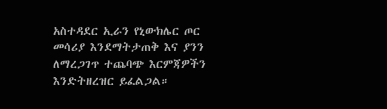አስተዳደር ኢራን የኒውክሌር ጦር መሳሪያ እንደማትታጠቅ እና ያንን ለማረጋገጥ ተጨባጭ እርምጃዎችን እንድትዘረዝር ይፈልጋል።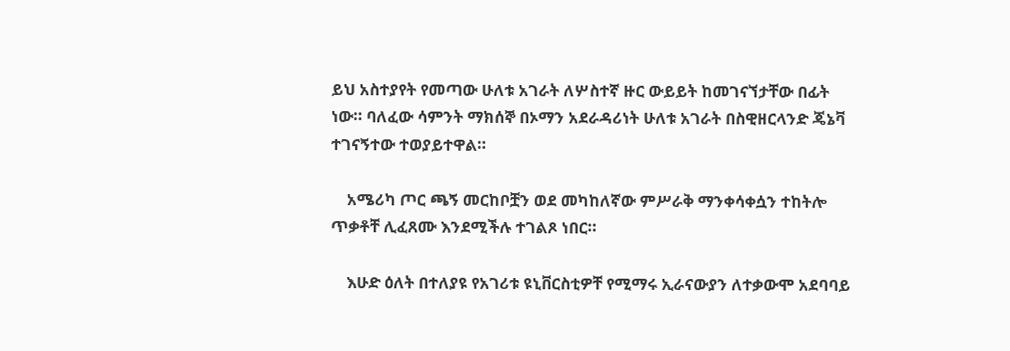ይህ አስተያየት የመጣው ሁለቱ አገራት ለሦስተኛ ዙር ውይይት ከመገናኘታቸው በፊት ነው። ባለፈው ሳምንት ማክሰኞ በኦማን አደራዳሪነት ሁለቱ አገራት በስዊዘርላንድ ጄኔቫ ተገናኝተው ተወያይተዋል።

    አሜሪካ ጦር ጫኝ መርከቦቿን ወደ መካከለኛው ምሥራቅ ማንቀሳቀሷን ተከትሎ ጥቃቶቸ ሊፈጸሙ እንደሚችሉ ተገልጾ ነበር።

    እሁድ ዕለት በተለያዩ የአገሪቱ ዩኒቨርስቲዎቸ የሚማሩ ኢራናውያን ለተቃውሞ አደባባይ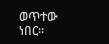ወጥተው ነበር።